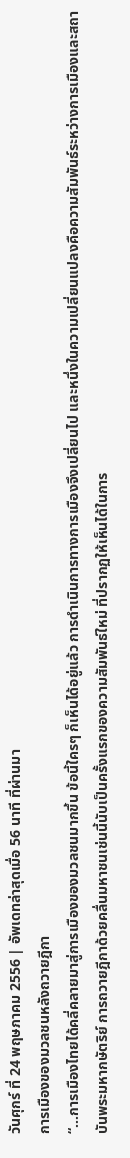วันศุกร์ ที่ 24 พฤษภาคม 2556 | อัพเดทล่าสุดเมื่อ 56 นาที ที่ผ่านมา
การเมืองของมวลชนหลังถวายฎีกา
“...การเมืองไทยได้คลี่คลายมาสู่การเมืองของมวลชนมากขึ้น ข้อนี้ใครๆ ก็เห็นได้อยู่แล้ว การดำเนินการทางการเมืองจึงเปลี่ยนไป และหนึ่งในความเปลี่ยนแปลงคือความสัมพันธ์ระหว่างการเมืองและสถาบันพระมหากษัตริย์ การถวายฎีกาด้วยคลื่นมหาชนเช่นนี้นับเป็นครั้งแรกของความสัมพันธ์ใหม่ ที่ปรากฏให้เห็นได้ในการ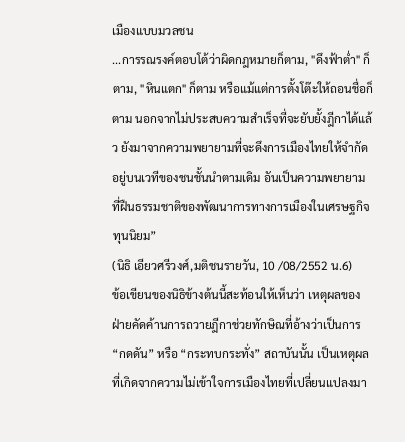เมืองแบบมวลชน
...การรณรงค์ตอบโต้ว่าผิดกฎหมายก็ตาม, "ดึงฟ้าต่ำ" ก็ตาม, "หินแตก" ก็ตาม หรือแม้แต่การตั้งโต๊ะให้ถอนชื่อก็ตาม นอกจากไม่ประสบความสำเร็จที่จะยับยั้งฎีกาได้แล้ว ยังมาจากความพยายามที่จะดึงการเมืองไทยให้จำกัดอยู่บนเวทีของชนชั้นนำตามเดิม อันเป็นความพยายามที่ฝืนธรรมชาติของพัฒนาการทางการเมืองในเศรษฐกิจทุนนิยม”
(นิธิ เอียวศรีวงศ์,มติชนรายวัน, 10 /08/2552 น.6)
ข้อเขียนของนิธิข้างต้นนี้สะท้อนให้เห็นว่า เหตุผลของฝ่ายคัดค้านการถวายฎีกาช่วยทักษิณที่อ้างว่าเป็นการ “กดดัน” หรือ “กระทบกระทั่ง” สถาบันนั้น เป็นเหตุผลที่เกิดจากความไม่เข้าใจการเมืองไทยที่เปลี่ยนแปลงมา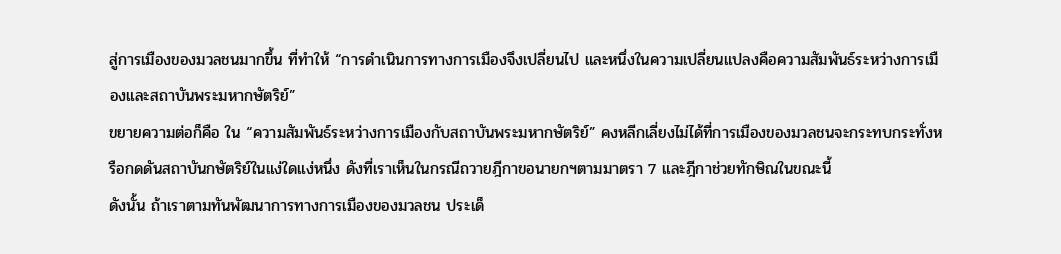สู่การเมืองของมวลชนมากขึ้น ที่ทำให้ “การดำเนินการทางการเมืองจึงเปลี่ยนไป และหนึ่งในความเปลี่ยนแปลงคือความสัมพันธ์ระหว่างการเมืองและสถาบันพระมหากษัตริย์”
ขยายความต่อก็คือ ใน “ความสัมพันธ์ระหว่างการเมืองกับสถาบันพระมหากษัตริย์” คงหลีกเลี่ยงไม่ได้ที่การเมืองของมวลชนจะกระทบกระทั่งหรือกดดันสถาบันกษัตริย์ในแง่ใดแง่หนึ่ง ดังที่เราเห็นในกรณีถวายฎีกาขอนายกฯตามมาตรา 7 และฎีกาช่วยทักษิณในขณะนี้
ดังนั้น ถ้าเราตามทันพัฒนาการทางการเมืองของมวลชน ประเด็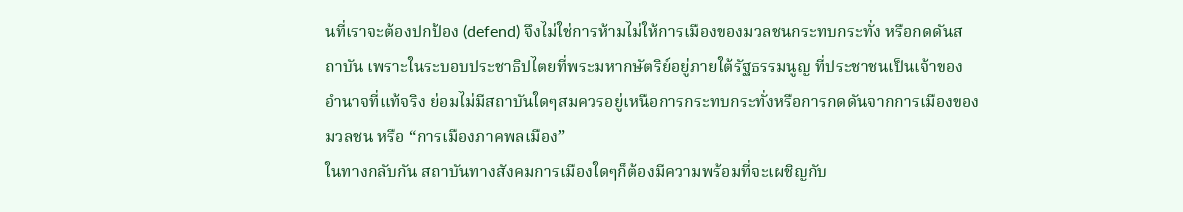นที่เราจะต้องปกป้อง (defend) จึงไม่ใช่การห้ามไม่ให้การเมืองของมวลชนกระทบกระทั่ง หรือกดดันสถาบัน เพราะในระบอบประชาธิปไตยที่พระมหากษัตริย์อยู่ภายใต้รัฐธรรมนูญ ที่ประชาชนเป็นเจ้าของอำนาจที่แท้จริง ย่อมไม่มีสถาบันใดๆสมควรอยู่เหนือการกระทบกระทั่งหรือการกดดันจากการเมืองของมวลชน หรือ “การเมืองภาคพลเมือง”
ในทางกลับกัน สถาบันทางสังคมการเมืองใดๆก็ต้องมีความพร้อมที่จะเผชิญกับ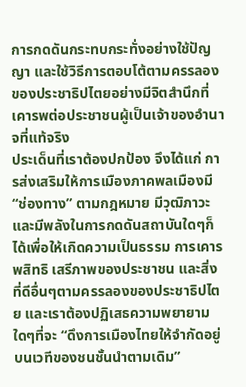การกดดันกระทบกระทั่งอย่างใช้ปัญญา และใช้วิธีการตอบโต้ตามครรลองของประชาธิปไตยอย่างมีจิตสำนึกที่เคารพต่อประชาชนผู้เป็นเจ้าของอำนาจที่แท้จริง
ประเด็นที่เราต้องปกป้อง จึงได้แก่ การส่งเสริมให้การเมืองภาคพลเมืองมี “ช่องทาง” ตามกฎหมาย มีวุฒิภาวะและมีพลังในการกดดันสถาบันใดๆก็ได้เพื่อให้เกิดความเป็นธรรม การเคารพสิทธิ เสรีภาพของประชาชน และสิ่งที่ดีอื่นๆตามครรลองของประชาธิปไตย และเราต้องปฏิเสธความพยายามใดๆที่จะ “ดึงการเมืองไทยให้จำกัดอยู่บนเวทีของชนชั้นนำตามเดิม”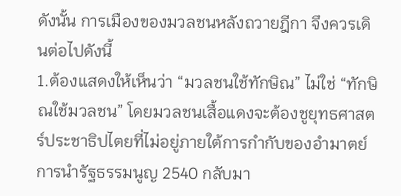ดังนั้น การเมืองของมวลชนหลังถวายฎีกา จึงควรเดินต่อไปดังนี้
1.ต้องแสดงให้เห็นว่า “มวลชนใช้ทักษิณ” ไม่ใช่ “ทักษิณใช้มวลชน” โดยมวลชนเสื้อแดงจะต้องชูยุทธศาสตร์ประชาธิปไตยที่ไม่อยู่ภายใต้การกำกับของอำมาตย์ การนำรัฐธรรมนูญ 2540 กลับมา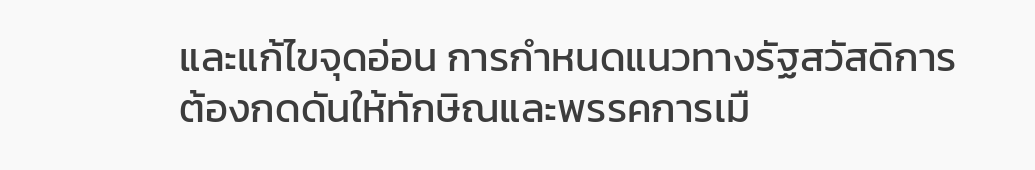และแก้ไขจุดอ่อน การกำหนดแนวทางรัฐสวัสดิการ ต้องกดดันให้ทักษิณและพรรคการเมื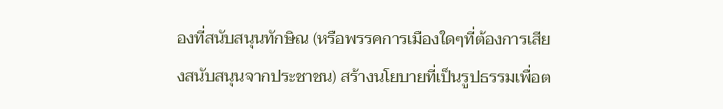องที่สนับสนุนทักษิณ (หรือพรรคการเมืองใดๆที่ต้องการเสียงสนับสนุนจากประชาชน) สร้างนโยบายที่เป็นรูปธรรมเพื่อต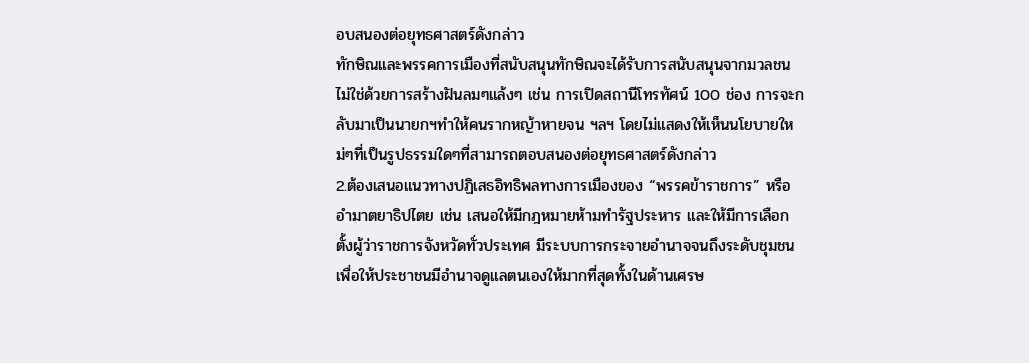อบสนองต่อยุทธศาสตร์ดังกล่าว
ทักษิณและพรรคการเมืองที่สนับสนุนทักษิณจะได้รับการสนับสนุนจากมวลชน ไม่ใช่ด้วยการสร้างฝันลมๆแล้งๆ เช่น การเปิดสถานีโทรทัศน์ 100 ช่อง การจะกลับมาเป็นนายกฯทำให้คนรากหญ้าหายจน ฯลฯ โดยไม่แสดงให้เห็นนโยบายใหม่ๆที่เป็นรูปธรรมใดๆที่สามารถตอบสนองต่อยุทธศาสตร์ดังกล่าว
2.ต้องเสนอแนวทางปฏิเสธอิทธิพลทางการเมืองของ “พรรคข้าราชการ” หรืออำมาตยาธิปไตย เช่น เสนอให้มีกฎหมายห้ามทำรัฐประหาร และให้มีการเลือกตั้งผู้ว่าราชการจังหวัดทั่วประเทศ มีระบบการกระจายอำนาจจนถึงระดับชุมชนเพื่อให้ประชาชนมีอำนาจดูแลตนเองให้มากที่สุดทั้งในด้านเศรษ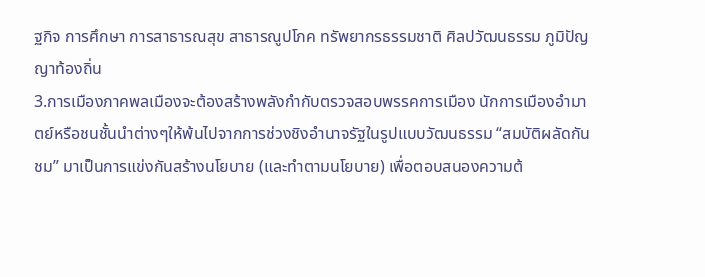ฐกิจ การศึกษา การสาธารณสุข สาธารณูปโภค ทรัพยากรธรรมชาติ ศิลปวัฒนธรรม ภูมิปัญญาท้องถิ่น
3.การเมืองภาคพลเมืองจะต้องสร้างพลังกำกับตรวจสอบพรรคการเมือง นักการเมืองอำมาตย์หรือชนชั้นนำต่างๆให้พ้นไปจากการช่วงชิงอำนาจรัฐในรูปแบบวัฒนธรรม “สมบัติผลัดกันชม” มาเป็นการแข่งกันสร้างนโยบาย (และทำตามนโยบาย) เพื่อตอบสนองความต้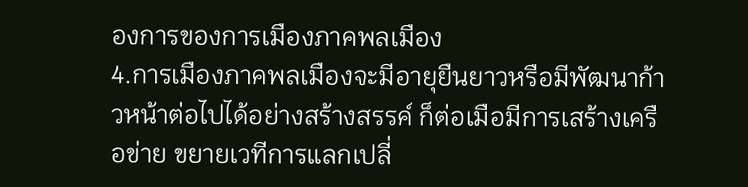องการของการเมืองภาคพลเมือง
4.การเมืองภาคพลเมืองจะมีอายุยืนยาวหรือมีพัฒนาก้าวหน้าต่อไปได้อย่างสร้างสรรค์ ก็ต่อเมือมีการเสร้างเครือข่าย ขยายเวทีการแลกเปลี่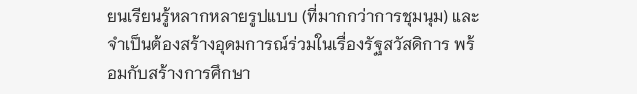ยนเรียนรู้หลากหลายรูปแบบ (ที่มากกว่าการชุมนุม) และจำเป็นต้องสร้างอุดมการณ์ร่วมในเรื่องรัฐสวัสดิการ พร้อมกับสร้างการศึกษา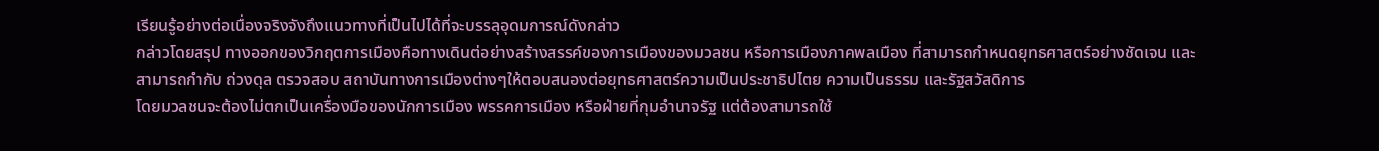เรียนรู้อย่างต่อเนื่องจริงจังถึงแนวทางที่เป็นไปได้ที่จะบรรลุอุดมการณ์ดังกล่าว
กล่าวโดยสรุป ทางออกของวิกฤตการเมืองคือทางเดินต่อย่างสร้างสรรค์ของการเมืองของมวลชน หรือการเมืองภาคพลเมือง ที่สามารถกำหนดยุทธศาสตร์อย่างชัดเจน และสามารถกำกับ ถ่วงดุล ตรวจสอบ สถาบันทางการเมืองต่างๆให้ตอบสนองต่อยุทธศาสตร์ความเป็นประชาธิปไตย ความเป็นธรรม และรัฐสวัสดิการ
โดยมวลชนจะต้องไม่ตกเป็นเครื่องมือของนักการเมือง พรรคการเมือง หรือฝ่ายที่กุมอำนาจรัฐ แต่ต้องสามารถใช้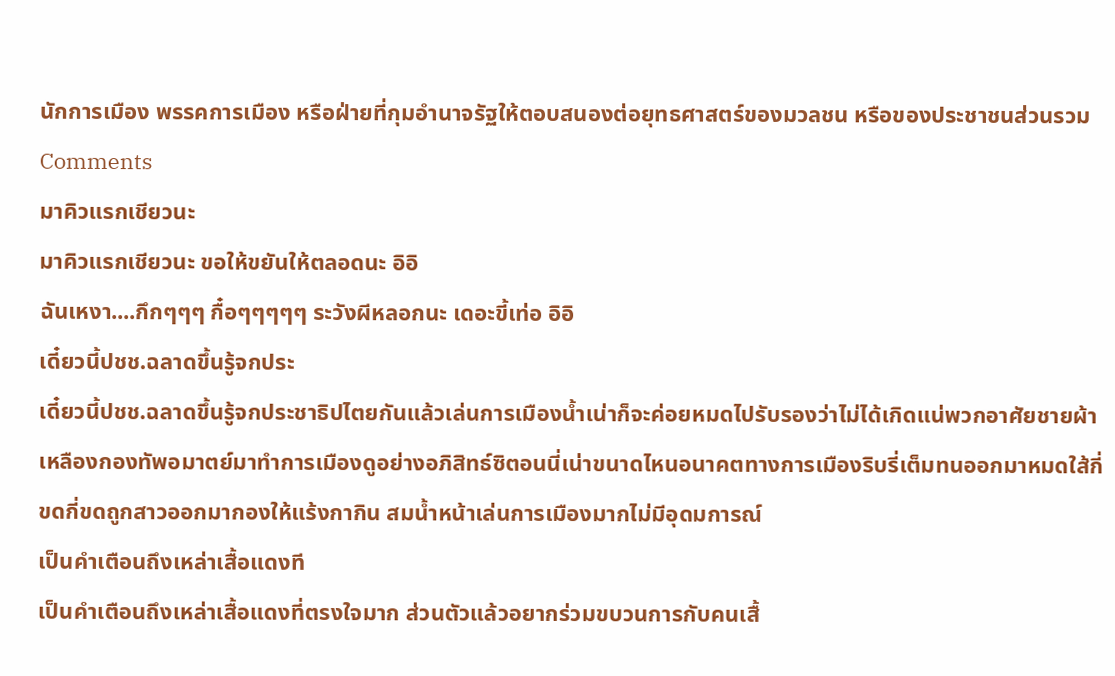นักการเมือง พรรคการเมือง หรือฝ่ายที่กุมอำนาจรัฐให้ตอบสนองต่อยุทธศาสตร์ของมวลชน หรือของประชาชนส่วนรวม
Comments
มาคิวแรกเชียวนะ
มาคิวแรกเชียวนะ ขอให้ขยันให้ตลอดนะ อิอิ
ฉันเหงา....กึกๆๆๆ กื๋อๆๆๆๆๆ ระวังผีหลอกนะ เดอะขี้เท่อ อิอิ
เดี๋ยวนี้ปชช.ฉลาดขึ้นรู้จกประ
เดี๋ยวนี้ปชช.ฉลาดขึ้นรู้จกประชาธิปไตยกันแล้วเล่นการเมืองน้ำเน่าก็จะค่อยหมดไปรับรองว่าไม่ได้เกิดแน่พวกอาศัยชายผ้าเหลืองกองทัพอมาตย์มาทำการเมืองดูอย่างอภิสิทธ์ซิตอนนี่เน่าขนาดไหนอนาคตทางการเมืองริบรี่เต็มทนออกมาหมดใส้กี่ขดกี่ขดถูกสาวออกมากองให้แร้งกากิน สมน้ำหน้าเล่นการเมืองมากไม่มีอุดมการณ์
เป็นคำเตือนถึงเหล่าเสื้อแดงที
เป็นคำเตือนถึงเหล่าเสื้อแดงที่ตรงใจมาก ส่วนตัวแล้วอยากร่วมขบวนการกับคนเสื้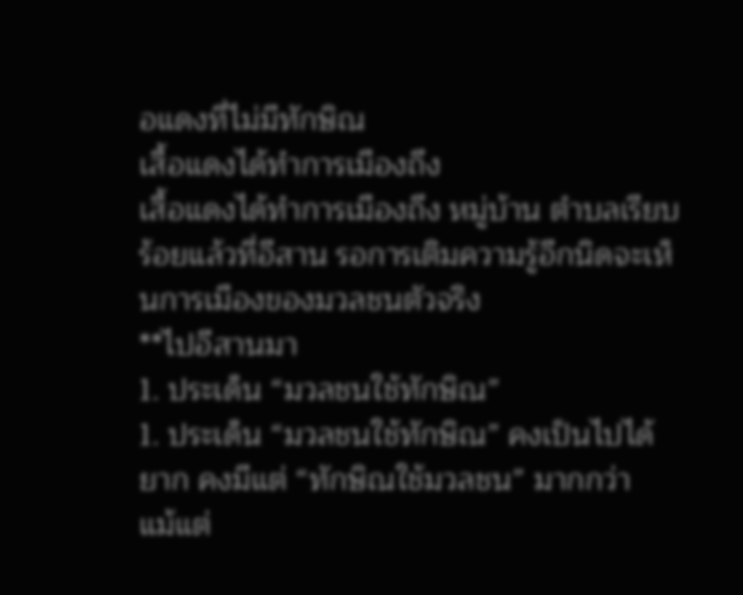อแดงที่ไม่มีทักษิณ
เสื้อแดงได้ทำการเมืองถึง
เสื้อแดงได้ทำการเมืองถึง หมู่บ้าน ตำบลเรียบร้อยแล้วที่อีสาน รอการเติมความรู้อีกนิดจะเห็นการเมืองของมวลชนตัวจริง
**ไปอีสานมา
1. ประเด็น “มวลชนใช้ทักษิณ”
1. ประเด็น “มวลชนใช้ทักษิณ” คงเป็นไปได้ยาก คงมีแต่ “ทักษิณใช้มวลชน” มากกว่า
แม้แต่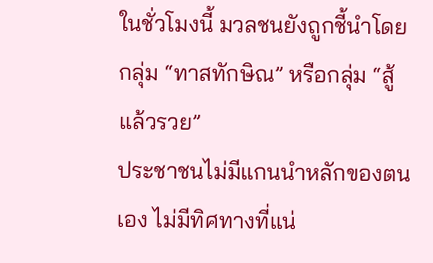ในชั่วโมงนี้ มวลชนยังถูกชี้นำโดยกลุ่ม “ทาสทักษิณ” หรือกลุ่ม “สู้แล้วรวย”
ประชาชนไม่มีแกนนำหลักของตนเอง ไม่มีทิศทางที่แน่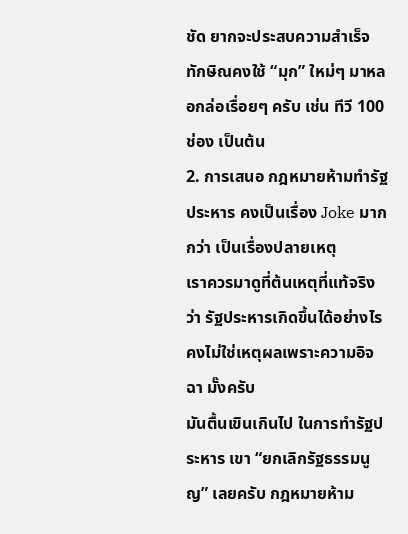ชัด ยากจะประสบความสำเร็จ
ทักษิณคงใช้ “มุก” ใหม่ๆ มาหลอกล่อเรื่อยๆ ครับ เช่น ทีวี 100 ช่อง เป็นต้น
2. การเสนอ กฎหมายห้ามทำรัฐประหาร คงเป็นเรื่อง Joke มากกว่า เป็นเรื่องปลายเหตุ
เราควรมาดูที่ต้นเหตุที่แท้จริงว่า รัฐประหารเกิดขึ้นได้อย่างไร คงไม่ใช่เหตุผลเพราะความอิจฉา มั๊งครับ
มันตื้นเขินเกินไป ในการทำรัฐประหาร เขา “ยกเลิกรัฐธรรมนูญ” เลยครับ กฎหมายห้าม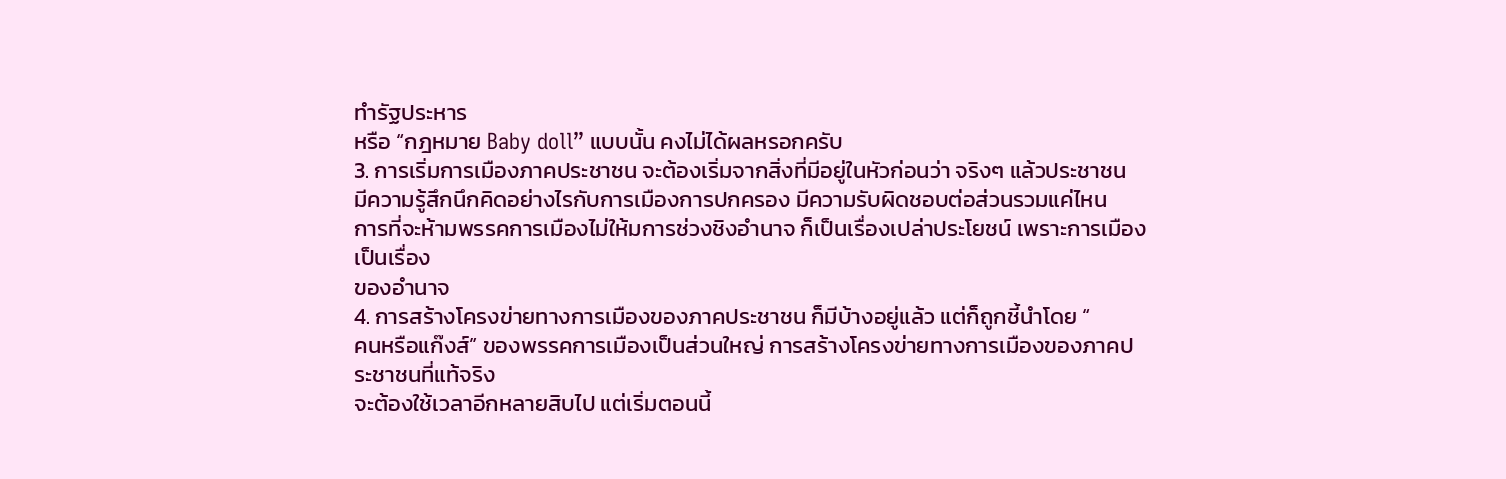ทำรัฐประหาร
หรือ “กฎหมาย Baby doll” แบบนั้น คงไม่ได้ผลหรอกครับ
3. การเริ่มการเมืองภาคประชาชน จะต้องเริ่มจากสิ่งที่มีอยู่ในหัวก่อนว่า จริงๆ แล้วประชาชน
มีความรู้สึกนึกคิดอย่างไรกับการเมืองการปกครอง มีความรับผิดชอบต่อส่วนรวมแค่ไหน
การที่จะห้ามพรรคการเมืองไม่ให้มการช่วงชิงอำนาจ ก็เป็นเรื่องเปล่าประโยชน์ เพราะการเมืองเป็นเรื่อง
ของอำนาจ
4. การสร้างโครงข่ายทางการเมืองของภาคประชาชน ก็มีบ้างอยู่แล้ว แต่ก็ถูกชี้นำโดย “
คนหรือแก๊งส์” ของพรรคการเมืองเป็นส่วนใหญ่ การสร้างโครงข่ายทางการเมืองของภาคประชาชนที่แท้จริง
จะต้องใช้เวลาอีกหลายสิบไป แต่เริ่มตอนนี้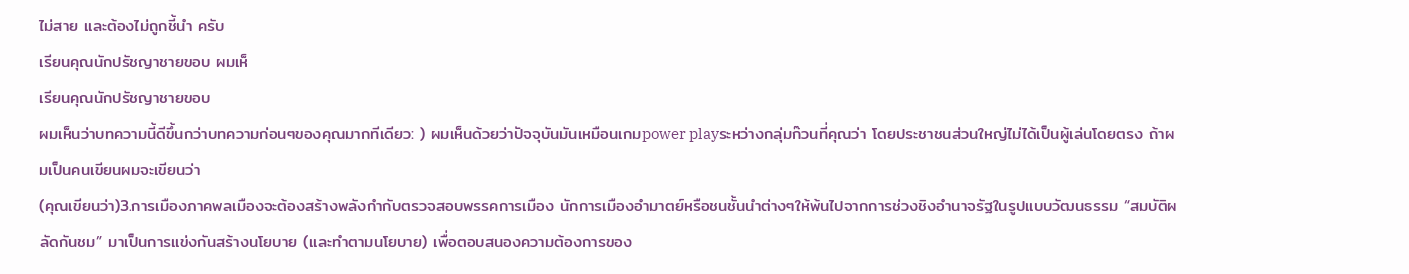ไม่สาย และต้องไม่ถูกชี้นำ ครับ
เรียนคุณนักปรัชญาชายขอบ ผมเห็
เรียนคุณนักปรัชญาชายขอบ
ผมเห็นว่าบทความนี้ดีขึ้นกว่าบทความก่อนๆของคุณมากทีเดียว: ) ผมเห็นด้วยว่าปัจจุบันมันเหมือนเกมpower playระหว่างกลุ่มก๊วนที่คุณว่า โดยประชาชนส่วนใหญ่ไม่ได้เป็นผู้เล่นโดยตรง ถ้าผมเป็นคนเขียนผมจะเขียนว่า
(คุณเขียนว่า)3.การเมืองภาคพลเมืองจะต้องสร้างพลังกำกับตรวจสอบพรรคการเมือง นักการเมืองอำมาตย์หรือชนชั้นนำต่างๆให้พ้นไปจากการช่วงชิงอำนาจรัฐในรูปแบบวัฒนธรรม “สมบัติผลัดกันชม” มาเป็นการแข่งกันสร้างนโยบาย (และทำตามนโยบาย) เพื่อตอบสนองความต้องการของ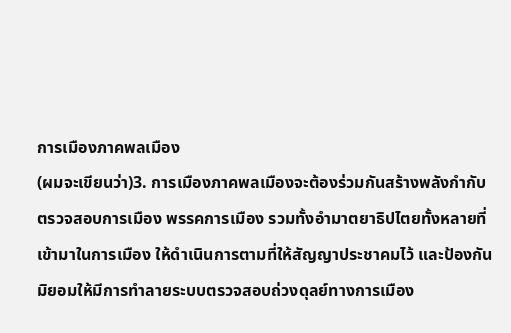การเมืองภาคพลเมือง
(ผมจะเขียนว่า)3. การเมืองภาคพลเมืองจะต้องร่วมกันสร้างพลังกำกับตรวจสอบการเมือง พรรคการเมือง รวมทั้งอำมาตยาธิปไตยทั้งหลายที่เข้ามาในการเมือง ให้ดำเนินการตามที่ให้สัญญาประชาคมไว้ และป้องกันมิยอมให้มีการทำลายระบบตรวจสอบถ่วงดุลย์ทางการเมือง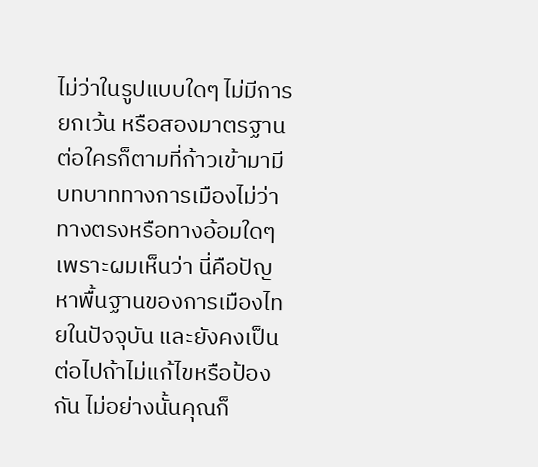ไม่ว่าในรูปแบบใดๆ ไม่มีการยกเว้น หรือสองมาตรฐานต่อใครก็ตามที่ก้าวเข้ามามีบทบาททางการเมืองไม่ว่าทางตรงหรือทางอ้อมใดๆ
เพราะผมเห็นว่า นี่คือปัญหาพื้นฐานของการเมืองไทยในปัจจุบัน และยังคงเป็นต่อไปถ้าไม่แก้ไขหรือป้องกัน ไม่อย่างนั้นคุณก็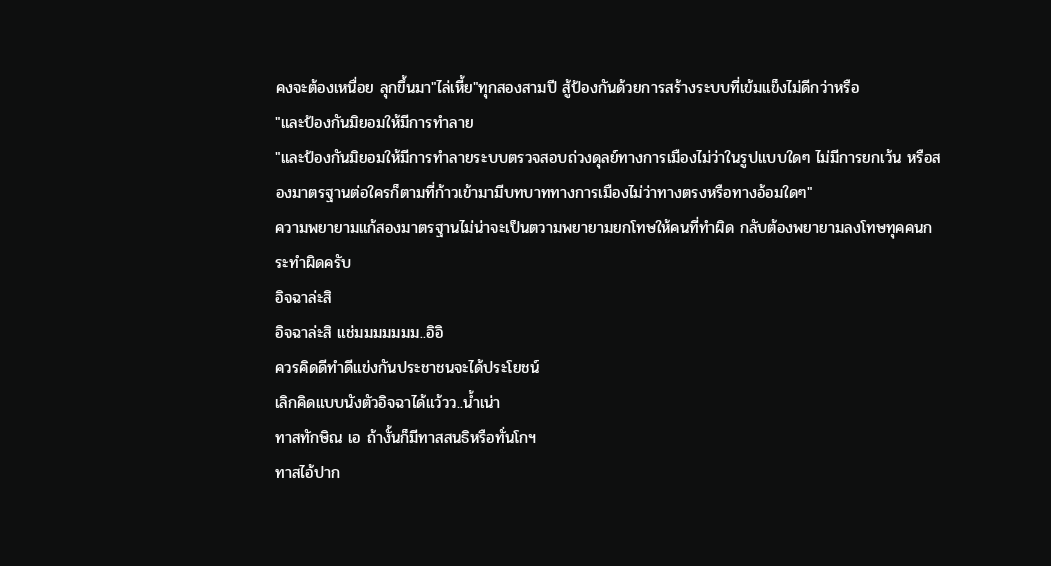คงจะต้องเหนื่อย ลุกขึ้นมา"ไล่เหี้ย"ทุกสองสามปี สู้ป้องกันด้วยการสร้างระบบที่เข้มแข็งไม่ดีกว่าหรือ
"และป้องกันมิยอมให้มีการทำลาย
"และป้องกันมิยอมให้มีการทำลายระบบตรวจสอบถ่วงดุลย์ทางการเมืองไม่ว่าในรูปแบบใดๆ ไม่มีการยกเว้น หรือสองมาตรฐานต่อใครก็ตามที่ก้าวเข้ามามีบทบาททางการเมืองไม่ว่าทางตรงหรือทางอ้อมใดๆ"
ความพยายามแก้สองมาตรฐานไม่น่าจะเป็นตวามพยายามยกโทษให้คนที่ทำผิด กลับต้องพยายามลงโทษทุคคนกระทำผิดครับ
อิจฉาล่ะสิ
อิจฉาล่ะสิ แช่มมมมมมม..อิอิ
ควรคิดดีทำดีแข่งกันประชาชนจะได้ประโยชน์
เลิกคิดแบบนังตัวอิจฉาได้แว้วว..น้ำเน่า
ทาสทักษิณ เอ ถ้างั้นก็มีทาสสนธิหรือทั่นโกฯ
ทาสไอ้ปาก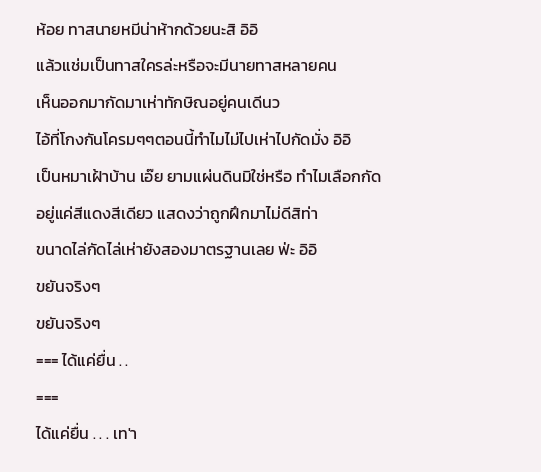ห้อย ทาสนายหมีน่าห้ากด้วยนะสิ อิอิ
แล้วแช่มเป็นทาสใครล่ะหรือจะมีนายทาสหลายคน
เห็นออกมากัดมาเห่าทักษิณอยู่คนเดีนว
ไอ้ที่โกงกันโครมๆๆตอนนี้ทำไมไม่ไปเห่าไปกัดมั่ง อิอิ
เป็นหมาเฝ้าบ้าน เอ๊ย ยามแผ่นดินมิใช่หรือ ทำไมเลือกกัด
อยู่แค่สีแดงสีเดียว แสดงว่าถูกฝึกมาไม่ดีสิท่า
ขนาดไล่กัดไล่เห่ายังสองมาตรฐานเลย ฟ่ะ อิอิ
ขยันจริงๆ
ขยันจริงๆ
=== ได้แค่ยื่น . .
===
ได้แค่ยื่น . . . เท'า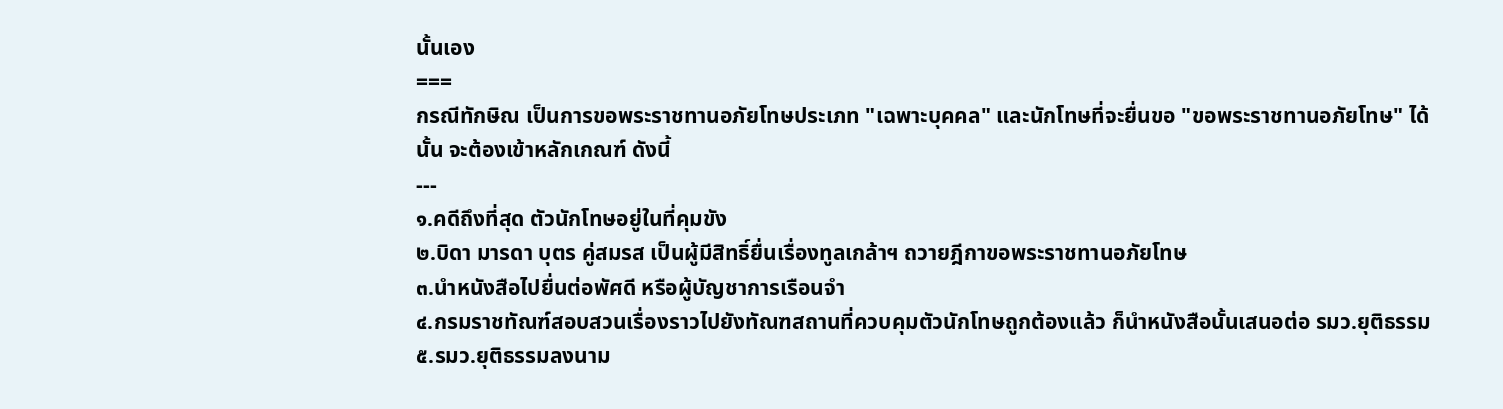นั้นเอง
===
กรณีทักษิณ เป็นการขอพระราชทานอภัยโทษประเภท "เฉพาะบุคคล" และนักโทษที่จะยื่นขอ "ขอพระราชทานอภัยโทษ" ได้นั้น จะต้องเข้าหลักเกณฑ์ ดังนี้
---
๑.คดีถึงที่สุด ตัวนักโทษอยู่ในที่คุมขัง
๒.บิดา มารดา บุตร คู่สมรส เป็นผู้มีสิทธิ์ยื่นเรื่องทูลเกล้าฯ ถวายฎีกาขอพระราชทานอภัยโทษ
๓.นำหนังสือไปยื่นต่อพัศดี หรือผู้บัญชาการเรือนจำ
๔.กรมราชทัณฑ์สอบสวนเรื่องราวไปยังทัณฑสถานที่ควบคุมตัวนักโทษถูกต้องแล้ว ก็นำหนังสือนั้นเสนอต่อ รมว.ยุติธรรม
๕.รมว.ยุติธรรมลงนาม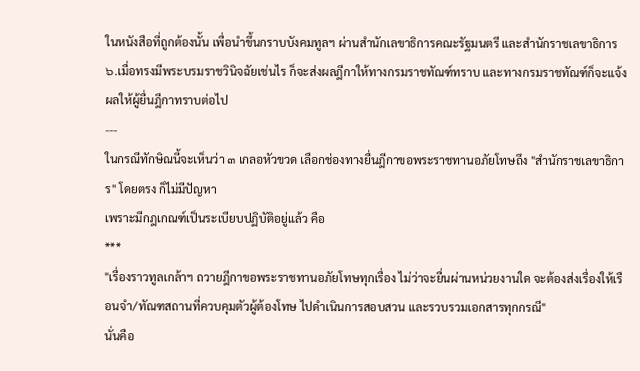ในหนังสือที่ถูกต้องนั้น เพื่อนำขึ้นกราบบังคมทูลฯ ผ่านสำนักเลขาธิการคณะรัฐมนตรี และสำนักราชเลขาธิการ
๖.เมื่อทรงมีพระบรมราชวินิจฉัยเช่นไร ก็จะส่งผลฎีกาให้ทางกรมราชทัณฑ์ทราบ และทางกรมราชทัณฑ์ก็จะแจ้งผลให้ผู้ยื่นฎีกาทราบต่อไป
---
ในกรณีทักษิณนี้จะเห็นว่า ๓ เกลอหัวขวด เลือกช่องทางยื่นฎีกาขอพระราชทานอภัยโทษถึง "สำนักราชเลขาธิการ" โดยตรง ก็ไม่มีปัญหา
เพราะมีกฎเกณฑ์เป็นระเบียบปฏิบัติอยู่แล้ว คือ
***
"เรื่องราวทูลเกล้าฯ ถวายฎีกาขอพระราชทานอภัยโทษทุกเรื่อง ไม่ว่าจะยื่นผ่านหน่วยงานใด จะต้องส่งเรื่องให้เรือนจำ/ทัณฑสถานที่ควบคุมตัวผู้ต้องโทษ ไปดำเนินการสอบสวน และรวบรวมเอกสารทุกกรณี"
นั่นคือ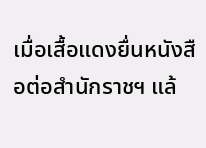เมื่อเสื้อแดงยื่นหนังสือต่อสำนักราชฯ แล้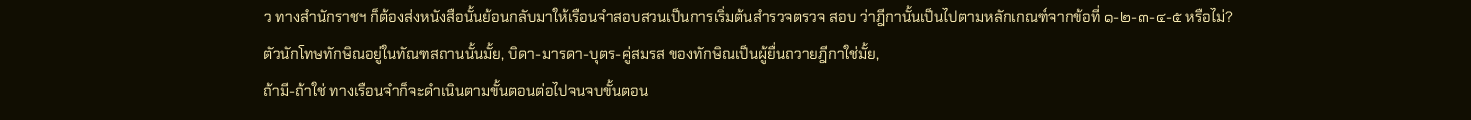ว ทางสำนักราชฯ ก็ต้องส่งหนังสือนั้นย้อนกลับมาให้เรือนจำสอบสวนเป็นการเริ่มต้นสำรวจตรวจ สอบ ว่าฎีกานั้นเป็นไปตามหลักเกณฑ์จากข้อที่ ๑-๒-๓-๔-๕ หรือไม่?
ตัวนักโทษทักษิณอยู่ในทัณฑสถานนั้นมั้ย, บิดา-มารดา-บุตร-คู่สมรส ของทักษิณเป็นผู้ยื่นถวายฎีกาใช่มั้ย,
ถ้ามี-ถ้าใช่ ทางเรือนจำก็จะดำเนินตามขั้นตอนต่อไปจนจบขั้นตอน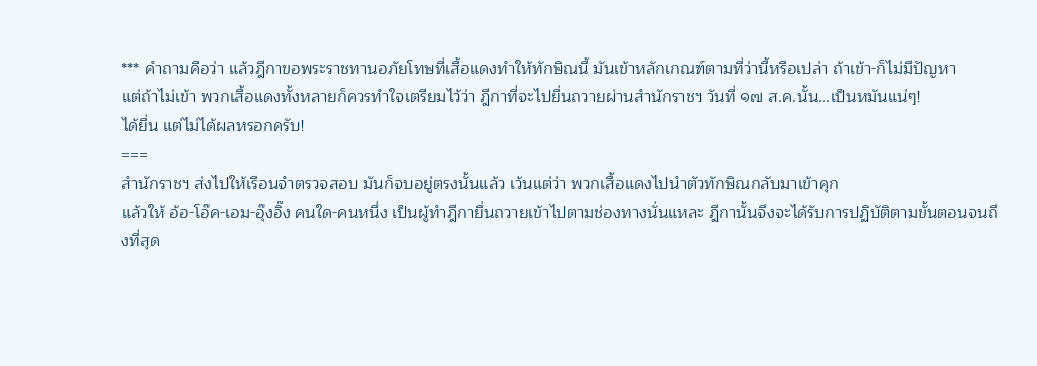*** คำถามคือว่า แล้วฎีกาขอพระราชทานอภัยโทษที่เสื้อแดงทำให้ทักษิณนี้ มันเข้าหลักเกณฑ์ตามที่ว่านี้หรือเปล่า ถ้าเข้า-ก็ไม่มีปัญหา
แต่ถ้าไม่เข้า พวกเสื้อแดงทั้งหลายก็ควรทำใจเตรียมไว้ว่า ฎีกาที่จะไปยื่นถวายผ่านสำนักราชฯ วันที่ ๑๗ ส.ค.นั้น...เป็นหมันแน่ๆ!
ได้ยื่น แต่ไม่ได้ผลหรอกครับ!
===
สำนักราชฯ ส่งไปให้เรือนจำตรวจสอบ มันก็จบอยู่ตรงนั้นแล้ว เว้นแต่ว่า พวกเสื้อแดงไปนำตัวทักษิณกลับมาเข้าคุก
แล้วให้ อ้อ-โอ๊ค-เอม-อุ๊งอิ๊ง คนใด-คนหนึ่ง เป็นผู้ทำฎีกายื่นถวายเข้าไปตามช่องทางนั่นแหละ ฎีกานั้นจึงจะได้รับการปฏิบัติตามขั้นตอนจนถึงที่สุด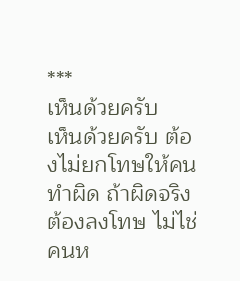***
เห็นด้วยครับ
เห็นด้วยครับ ต้องไม่ยกโทษให้คนทำผิด ถ้าผิดจริงต้องลงโทษ ไม่ไช่คนห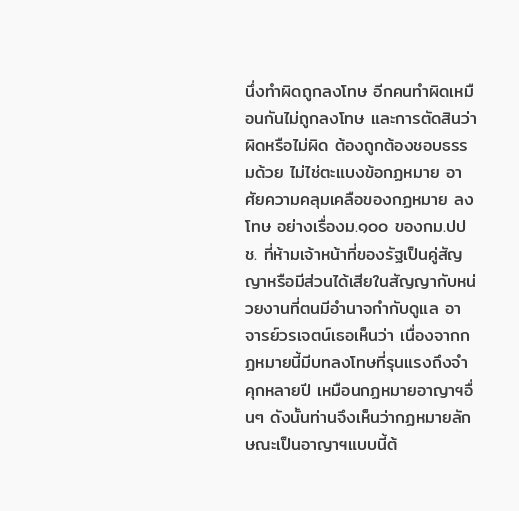นึ่งทำผิดถูกลงโทษ อีกคนทำผิดเหมือนกันไม่ถูกลงโทษ และการตัดสินว่าผิดหรือไม่ผิด ต้องถูกต้องชอบธรรมด้วย ไม่ไช่ตะแบงข้อกฏหมาย อาศัยความคลุมเคลือของกฏหมาย ลงโทษ อย่างเรื่องม.๑๐๐ ของกม.ปปช. ที่ห้ามเจ้าหน้าที่ของรัฐเป็นคู่สัญญาหรือมีส่วนได้เสียในสัญญากับหน่วยงานที่ตนมีอำนาจกำกับดูแล อาจารย์วรเจตน์เธอเห็นว่า เนื่องจากกฏหมายนี้มีบทลงโทษที่รุนแรงถึงจำคุกหลายปี เหมือนกฏหมายอาญาฯอื่นๆ ดังนั้นท่านจึงเห็นว่ากฏหมายลักษณะเป็นอาญาฯแบบนี้ต้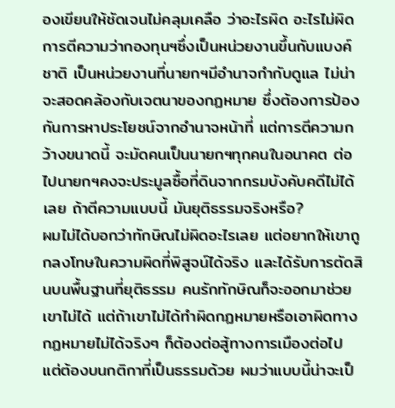องเขียนให้ชัดเจนไม่คลุมเคลือ ว่าอะไรผิด อะไรไม่ผิด การตีความว่ากองทุนฯซึ่งเป็นหน่วยงานขึ้นกับแบงค์ชาติ เป็นหน่วยงานที่นายกฯมีอำนาจกำกับดูแล ไม่น่าจะสอดคล้องกับเจตนาของกฏหมาย ซึ่งต้องการป้องกันการหาประโยชน์จากอำนาจหน้าที่ แต่การตีความกว้างขนาดนี้ จะมัดคนเป็นนายกฯทุกคนในอนาคต ต่อไปนายกฯคงจะประมูลซื้อที่ดินจากกรมบังคับคดีไม่ได้เลย ถ้าตีความแบบนี้ มันยุติธรรมจริงหรือ?
ผมไม่ได้บอกว่าทักษิณไม่ผิดอะไรเลย แต่อยากให้เขาถูกลงโทษในความผิดที่พิสูจน์ได้จริง และได้รับการตัดสินบนพื้นฐานที่ยุติธรรม คนรักทักษิณก็จะออกมาช่วยเขาไม่ได้ แต่ถ้าเขาไม่ได้ทำผิดกฏหมายหรือเอาผิดทางกฏหมายไม่ได้จริงๆ ก็ต้องต่อสู้ทางการเมืองต่อไป แต่ต้องบนกติกาที่เป็นธรรมด้วย ผมว่าแบบนี้น่าจะเป็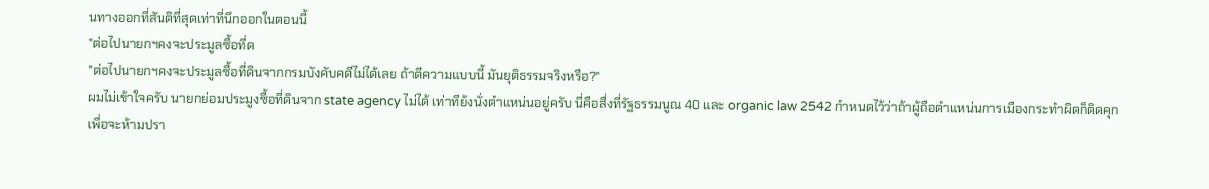นทางออกที่สันติที่สุดเท่าที่นึกออกในตอนนี้
"ต่อไปนายกฯคงจะประมูลซื้อที่ด
"ต่อไปนายกฯคงจะประมูลซื้อที่ดินจากกรมบังคับคดีไม่ได้เลย ถ้าตีความแบบนี้ มันยุติธรรมจริงหรือ?"
ผมไม่เข้าใจครับ นายกย่อมประมูงซื้อที่ดินจาก state agency ไม่ได้ เท่าทีย้งนั่งตำแหน่นอยู่ครับ นี่คือสื่งที่รัฐธรรมนูณ 40 และ organic law 2542 กำหนดไว้ว่าถ้าผู้ถือตำแหน่นการเมืองกระทำผิดก็ติดคุก เพื่อจะห้ามปรา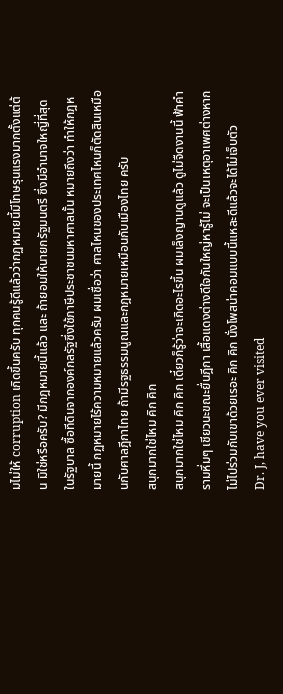มไม่ให้ corruption เกิดขึ้นครับ ทุกคนรู้ดีแล้วว่ากฏหมายนี้มีโทษรุนแรงมากตั้งแต่ต้น มิใช่หรือครับ? มีกฎหมายนี้แล้ว และ ถ้ายอมให้นายกรัฐมนตรี ซึ่งมีอำนาจใหญี่ที่สุดในรัฐบาล ซื้อทีดินจากองค์กลรัฐซึ่งใช้ภาษีประชาชนมหาศาลนั้น หมายถึงว่า ทำให้กฎหมายนี้ กฏหมายไร้ความหมายแล้วครับ ผมเชื่อว่า ศาลไหนของประเทศไหนก็ตัดสินเหมือนกับศาลฎีกาไทย ถ้ามีรฐธรรมนูณและกฎหมายเหมือนกับเมืองไทย ครับ
สนุกมากใช่ไหม คิก คิก
สนุกมากใช่ไหม คิก คิก เดี๋ยวก็รู้ว่าจะเกิดอะไรขึ้น ผมเล็งญานดูแล้ว ดูไม่จืดงานนี้ ฟ้าคำรามหึ่มๆ เชียวนะขณะยื่นฎีกา เสื้อแดงต่างดีใจกันใหญ่หารู้ไม่ จะเป็นเหตุอาเพศต่างหาก ไม่ไปร่วมกับเขาด้วยเรอะ คิก คิก นั่งโพสน่าคอมแบบนี้แหละดีแล้วจะได้ไม่เจ็บตัว
Dr. J, have you ever visited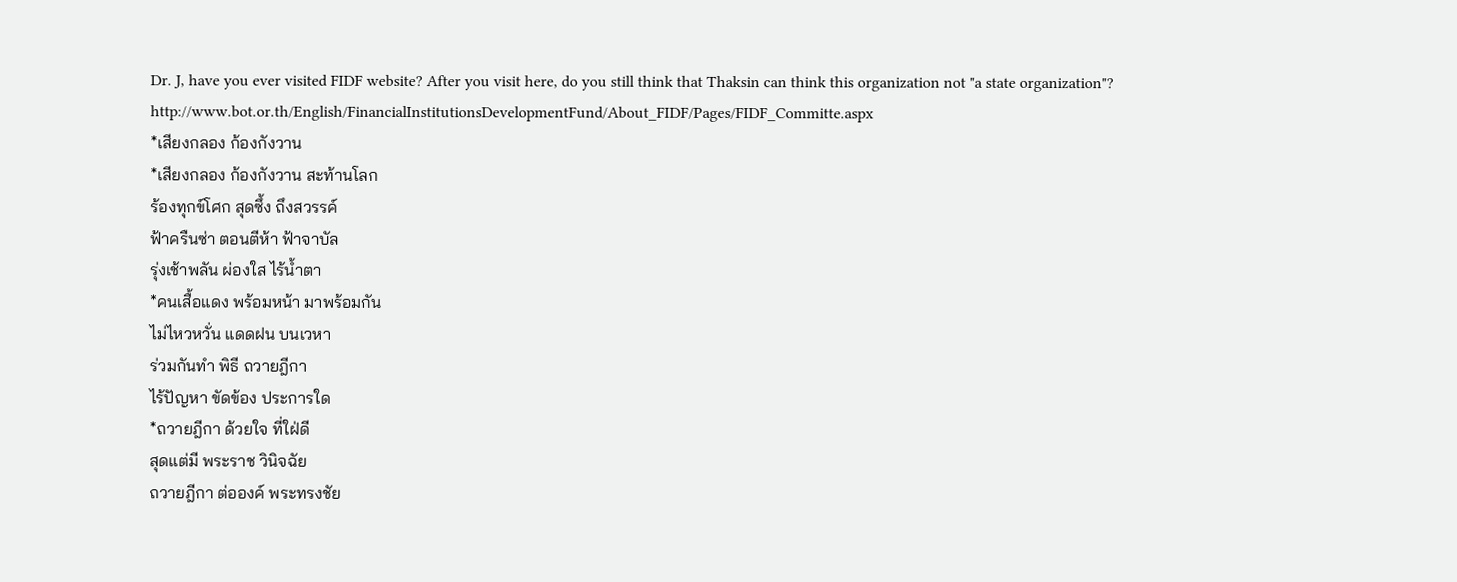Dr. J, have you ever visited FIDF website? After you visit here, do you still think that Thaksin can think this organization not "a state organization"?
http://www.bot.or.th/English/FinancialInstitutionsDevelopmentFund/About_FIDF/Pages/FIDF_Committe.aspx
*เสียงกลอง ก้องกังวาน
*เสียงกลอง ก้องกังวาน สะท้านโลก
ร้องทุกข์โศก สุดซึ้ง ถึงสวรรค์
ฟ้าครืนซ่า ตอนตีห้า ฟ้าจาบัล
รุ่งเช้าพลัน ผ่องใส ไร้น้ำตา
*คนเสื้อแดง พร้อมหน้า มาพร้อมกัน
ไม่ไหวหวั่น แดดฝน บนเวหา
ร่วมกันทำ พิธี ถวายฎีกา
ไร้ปัญหา ขัดข้อง ประการใด
*ถวายฎีกา ด้วยใจ ที่ใฝ่ดี
สุดแต่มี พระราช วินิจฉัย
ถวายฎีกา ต่อองค์ พระทรงชัย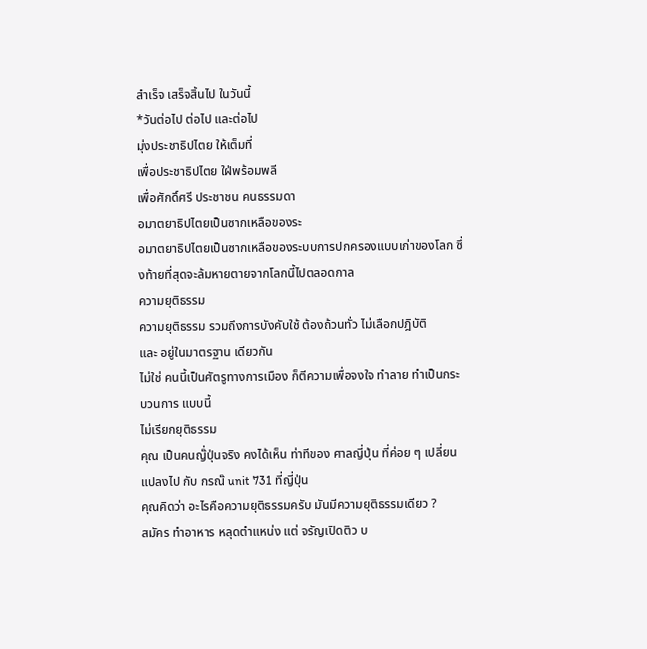สำเร็จ เสร็จสิ้นไป ในวันนี้
*วันต่อไป ต่อไป และต่อไป
มุ่งประชาธิปไตย ให้เต็มที่
เพื่อประชาธิปไตย ใฝ่พร้อมพลี
เพื่อศักดิ์ศรี ประชาชน คนธรรมดา
อมาตยาธิปไตยเป็นซากเหลือของระ
อมาตยาธิปไตยเป็นซากเหลือของระบบการปกครองแบบเก่าของโลก ซึ่งท้ายที่สุดจะล้มหายตายจากโลกนี้ไปตลอดกาล
ความยุติธรรม
ความยุติธรรม รวมถึงการบังคับใช้ ต้องถ้วนทั่ว ไม่เลือกปฎิบัติ
และ อยู่ในมาตรฐาน เดียวกัน
ไม่ใช่ คนนี้เป็นศัตรูทางการเมือง ก็ตีความเพื่อจงใจ ทำลาย ทำเป็นกระบวนการ แบบนี้
ไม่เรียกยุติธรรม
คุณ เป็นคนญ๊่ปุ่นจริง คงได้เห็น ท่าทีของ ศาลญี่ปุ่น ที่ค่อย ๆ เปลี่ยนแปลงไป กับ กรณ๊ unit 731 ที่ญี่ปุ่น
คุณคิดว่า อะไรคือความยุติธรรมครับ มันมีความยุติธรรมเดียว ?
สมัคร ทำอาหาร หลุดตำแหน่ง แต่ จรัญเปิดติว บ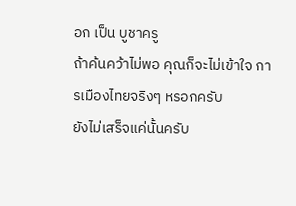อก เป็น บูชาครู
ถ้าค้นคว้าไม่พอ คุณก็จะไม่เข้าใจ การเมืองไทยจริงๆ หรอกครับ
ยังไม่เสร็จแค่นั้นครับ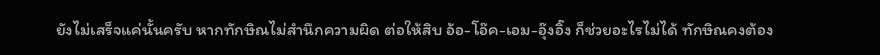ยังไม่เสร็จแค่นั้นครับ หากทักษิณไม่สำนึกความผิด ต่อให้สิบ อ้อ-โอ๊ค-เอม-อุ๊งอิ๊ง ก็ช่วยอะไรไม่ได้ ทักษิณคงต้อง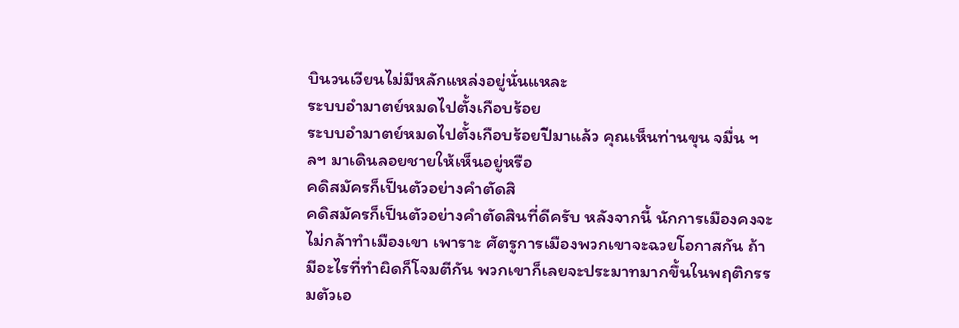บินวนเวียนไม่มีหลักแหล่งอยู่นั่นแหละ
ระบบอำมาตย์หมดไปตั้งเกือบร้อย
ระบบอำมาตย์หมดไปตั้งเกือบร้อยปีมาแล้ว คุณเห็นท่านขุน จมื่น ฯลฯ มาเดินลอยชายให้เห็นอยู่หรือ
คดิสมัครก็เป็นตัวอย่างคำตัดสิ
คดิสมัครก็เป็นตัวอย่างคำตัดสินที่ดีครับ หลังจากนี้ นักการเมืองคงจะไม่กล้าทำเมืองเขา เพาราะ ศัตรูการเมืองพวกเขาจะฉวยโอกาสกัน ถ้ามีอะไรที่ทำผิดก็โจมตีกัน พวกเขาก็เลยจะประมาทมากขึ้นในพฤติกรรมตัวเอ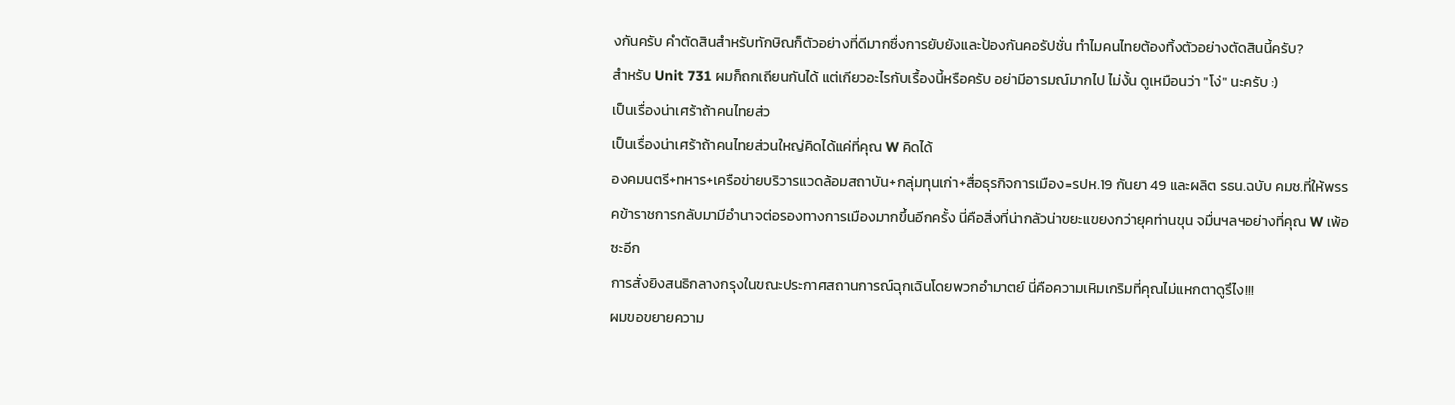งกันครับ คำตัดสินสำหรับทักษิณก็ตัวอย่างที่ดีมากซื่งการยับยังและป้องกันคอรัปชั่น ทำไมคนไทยต้องทิ้งตัวอย่างตัดสินนี้ครับ?
สำหรับ Unit 731 ผมก็ถกเถียนกันได้ แต่เกียวอะไรกับเรื้องนี้หรือครับ อย่ามีอารมณ์มากไป ไม่งั้น ดูเหมือนว่า "โง่" นะครับ :)
เป็นเรื่องน่าเศร้าถ้าคนไทยส่ว
เป็นเรื่องน่าเศร้าถ้าคนไทยส่วนใหญ่คิดได้แค่ที่คุณ W คิดได้
องคมนตรี+ทหาร+เครือข่ายบริวารแวดล้อมสถาบัน+กลุ่มทุนเก่า+สื่อธุรกิจการเมือง=รปห.19 กันยา 49 และผลิต รธน.ฉบับ คมช.ที่ให้พรรคข้าราชการกลับมามีอำนาจต่อรองทางการเมืองมากขึ้นอีกครั้ง นี่คือสิ่งที่น่ากลัวน่าขยะแขยงกว่ายุคท่านขุน จมื่นฯลฯอย่างที่คุณ W เพ้อซะอีก
การสั่งยิงสนธิกลางกรุงในขณะประกาศสถานการณ์ฉุกเฉินโดยพวกอำมาตย์ นี่คือความเหิมเกริมที่คุณไม่แหกตาดูรึไง!!!
ผมขอขยายความ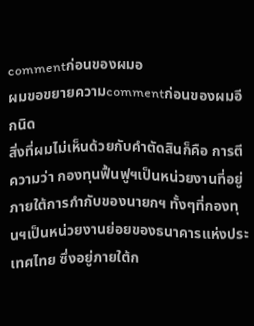commentก่อนของผมอ
ผมขอขยายความcommentก่อนของผมอีกนิด
สิ่งที่ผมไม่เห็นด้วยกับคำตัดสินก็คือ การตีความว่า กองทุนฟื้นฟูฯเป็นหน่วยงานที่อยู่ภายใต้การกำกับของนายกฯ ทั้งๆที่กองทุนฯเป็นหน่วยงานย่อยของธนาคารแห่งประเทศไทย ซึ่งอยู่ภายใต้ก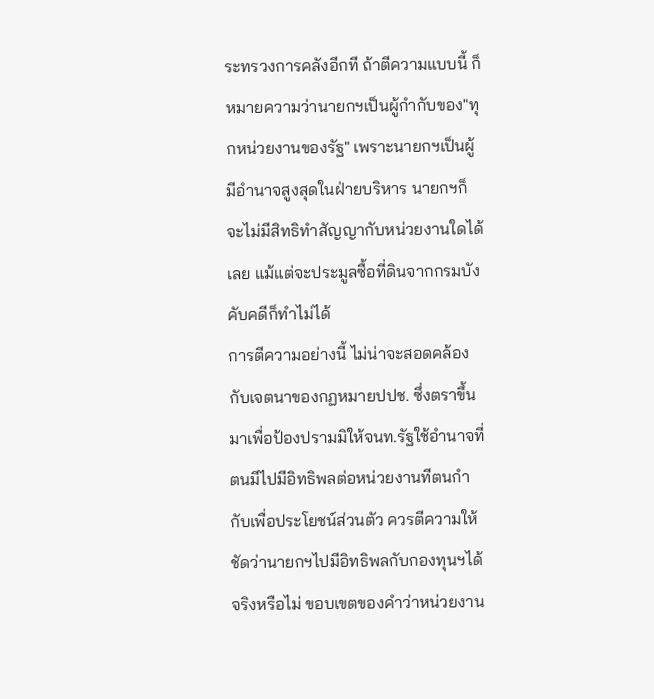ระทรวงการคลังอีกที ถ้าตีความแบบนี้ ก็หมายความว่านายกฯเป็นผู้กำกับของ"ทุกหน่วยงานของรัฐ" เพราะนายกฯเป็นผู้มีอำนาจสูงสุดในฝ่ายบริหาร นายกฯก็จะไม่มีสิทธิทำสัญญากับหน่วยงานใดได้เลย แม้แต่จะประมูลซื้อที่ดินจากกรมบังคับคดีก็ทำไม่ได้
การตีความอย่างนี้ ไม่น่าจะสอดคล้องกับเจตนาของกฏหมายปปช. ซึ่งตราขึ้นมาเพื่อป้องปรามมิให้จนท.รัฐใช้อำนาจที่ตนมีไปมีอิทธิพลต่อหน่วยงานทีตนกำกับเพื่อประโยชน์ส่วนตัว ควรตีความให้ชัดว่านายกฯไปมีอิทธิพลกับกองทุนฯได้จริงหรือไม่ ขอบเขตของคำว่าหน่วยงาน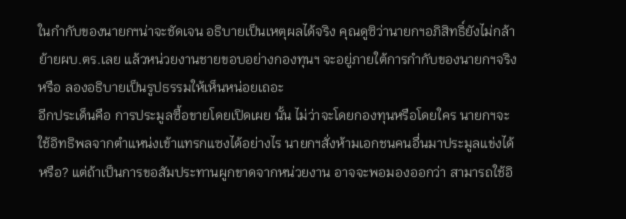ในกำกับของนายกฯน่าจะชัดเจน อธิบายเป็นเหตุผลได้จริง คุณดูซิว่านายกฯอภิสิทธิ์ยังไม่กล้าย้ายผบ.ตร.เลย แล้วหน่วยงานชายขอบอย่างกองทุนฯ จะอยู่ภายใต้การกำกับของนายกฯจริงหรือ ลองอธิบายเป็นรูปธรรมให้เห็นหน่อยเถอะ
อีกประเด็นคือ การประมูลซื้อขายโดยเปิดเผย นั้น ไม่ว่าจะโดยกองทุนหรือโดยใคร นายกฯจะใช้อิทธิพลจากตำแหน่งเข้าแทรกแซงได้อย่างไร นายกฯสั่งห้ามเอกชนคนอื่นมาประมูลแข่งได้หรือ? แต่ถ้าเป็นการขอสัมประทานผูกขาดจากหน่วยงาน อาจจะพอมองออกว่า สามารถใช้อิ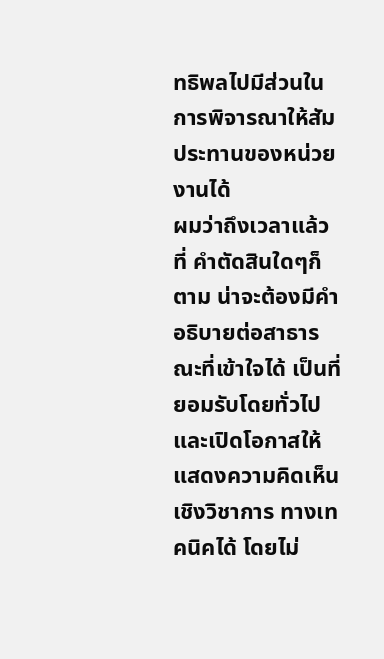ทธิพลไปมีส่วนในการพิจารณาให้สัมประทานของหน่วยงานได้
ผมว่าถึงเวลาแล้วที่ คำตัดสินใดๆก็ตาม น่าจะต้องมีคำอธิบายต่อสาธารณะที่เข้าใจได้ เป็นที่ยอมรับโดยทั่วไป และเปิดโอกาสให้แสดงความคิดเห็นเชิงวิชาการ ทางเทคนิคได้ โดยไม่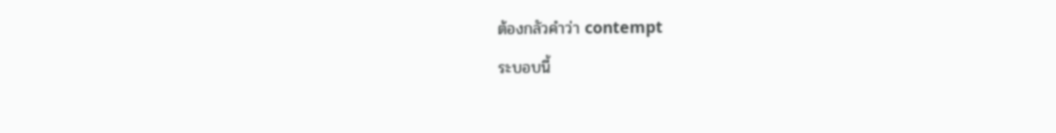ต้องกลัวคำว่า contempt
ระบอบนี้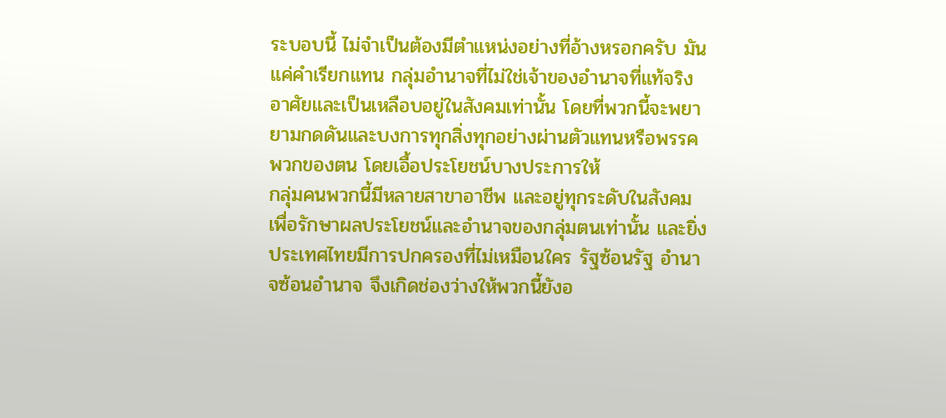ระบอบนี้ ไม่จำเป็นต้องมีตำแหน่งอย่างที่อ้างหรอกครับ มันแค่คำเรียกแทน กลุ่มอำนาจที่ไม่ใช่เจ้าของอำนาจที่แท้จริง อาศัยและเป็นเหลือบอยู่ในสังคมเท่านั้น โดยที่พวกนี้จะพยายามกดดันและบงการทุกสิ่งทุกอย่างผ่านตัวแทนหรือพรรคพวกของตน โดยเอื้อประโยชน์บางประการให้
กลุ่มคนพวกนี้มีหลายสาขาอาชีพ และอยู่ทุกระดับในสังคม เพื่อรักษาผลประโยชน์และอำนาจของกลุ่มตนเท่านั้น และยิ่งประเทศไทยมีการปกครองที่ไม่เหมือนใคร รัฐซ้อนรัฐ อำนาจซ้อนอำนาจ จึงเกิดช่องว่างให้พวกนี้ยังอ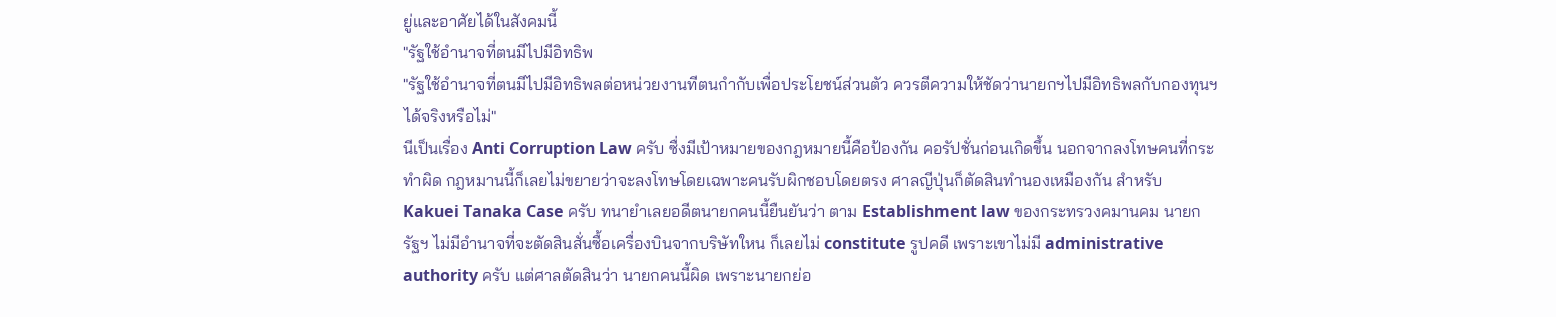ยู่และอาศัยได้ในสังคมนี้
"รัฐใช้อำนาจที่ตนมีไปมีอิทธิพ
"รัฐใช้อำนาจที่ตนมีไปมีอิทธิพลต่อหน่วยงานทีตนกำกับเพื่อประโยชน์ส่วนตัว ควรตีความให้ชัดว่านายกฯไปมีอิทธิพลกับกองทุนฯได้จริงหรือไม่"
นีเป็นเรื่อง Anti Corruption Law ครับ ซื่งมีเป้าหมายของกฎหมายนี้คือป้องกัน คอรัปชั่นก่อนเกิดขึ้น นอกจากลงโทษคนที่กระทำผิด กฎหมานนี้ก็เลยไม่ขยายว่าจะลงโทษโดยเฉพาะคนรับผิกชอบโดยตรง ศาลญีปุ่นก็ตัดสินทำนองเหมืองกัน สำหรับ Kakuei Tanaka Case ครับ ทนายำเลยอดีตนายกคนนี้ยืนยันว่า ตาม Establishment law ของกระทรวงคมานคม นายกรัฐฯ ไม่มีอำนาจที่จะตัดสินสั่นซื้อเครื่องบินจากบริษัทใหน ก็เลยไม่ constitute รูปคดี เพราะเขาไม่มี administrative authority ครับ แต่ศาลตัดสินว่า นายกคนนี้ผิด เพราะนายกย่อ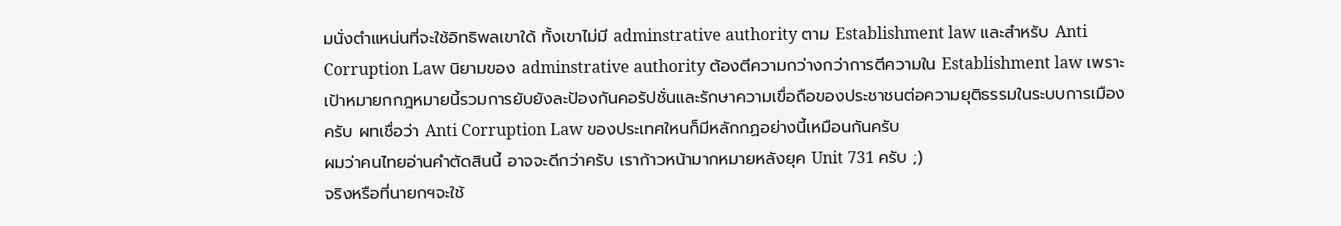มนั่งตำแหน่นที่จะใช้อิทธิพลเขาใด้ ทั้งเขาไม่มี adminstrative authority ตาม Establishment law และสำหรับ Anti Corruption Law นิยามของ adminstrative authority ต้องตีความกว่างกว่าการตีความใน Establishment law เพราะ เป้าหมายกกฎหมายนี้รวมการยับยังละป้องกันคอรัปชั่นและรักษาความเขื่อถือของประชาชนต่อความยุติธรรมในระบบการเมือง ครับ ผทเชื่อว่า Anti Corruption Law ของประเทศใหนก็มีหลักกฏอย่างนี้เหมือนกันครับ
ผมว่าคนไทยอ่านคำตัดสินนี้ อาจจะดีกว่าครับ เราก้าวหน้ามากหมายหลังยุค Unit 731 ครับ ;)
จริงหรือที่นายกฯจะใช้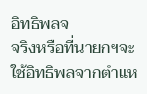อิทธิพลจ
จริงหรือที่นายกฯจะใช้อิทธิพลจากตำแห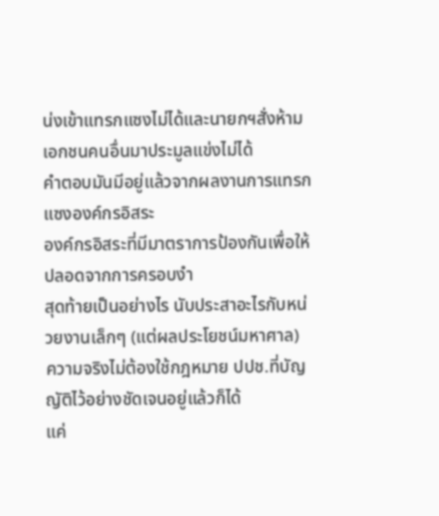น่งเข้าแทรกแซงไม่ได้และนายกฯสั่งห้ามเอกชนคนอื่นมาประมูลแข่งไม่ได้
คำตอบมันมีอยู่แล้วจากผลงานการแทรกแซงองค์กรอิสระ
องค์กรอิสระที่มีมาตราการป้องกันเพื่อให้ปลอดจากการครอบงำ
สุดท้ายเป็นอย่างไร นับประสาอะไรกับหน่วยงานเล็กๆ (แต่ผลประโยชน์มหาศาล)
ความจริงไม่ต้องใช้กฎหมาย ปปช.ที่บัญญัติไว้อย่างชัดเจนอยู่แล้วก็ได้
แค่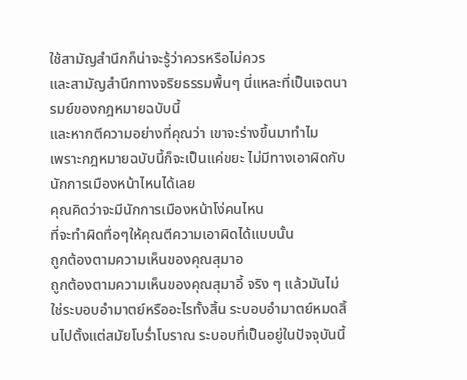ใช้สามัญสำนึกก็น่าจะรู้ว่าควรหรือไม่ควร
และสามัญสำนึกทางจริยธรรมพื้นๆ นี่แหละที่เป็นเจตนารมย์ของกฎหมายฉบับนี้
และหากตีความอย่างที่คุณว่า เขาจะร่างขึ้นมาทำไม
เพราะกฎหมายฉบับนี้ก็จะเป็นแค่ขยะ ไม่มีทางเอาผิดกับนักการเมืองหน้าไหนได้เลย
คุณคิดว่าจะมีนักการเมืองหน้าโง่คนไหน
ที่จะทำผิดทื่อๆให้คุณตีความเอาผิดได้แบบนั้น
ถูกต้องตามความเห็นของคุณสุมาอ
ถูกต้องตามความเห็นของคุณสุมาอี้ จริง ๆ แล้วมันไม่ใช่ระบอบอำมาตย์หรืออะไรทั้งสิ้น ระบอบอำมาตย์หมดสิ้นไปตั้งแต่สมัยโบร่ำโบราณ ระบอบที่เป็นอยู่ในปัจจุบันนี้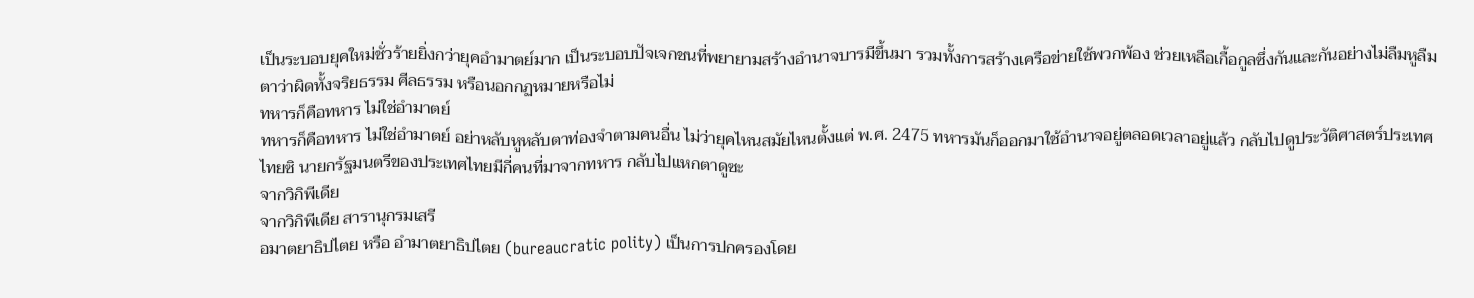เป็นระบอบยุคใหม่ชั่วร้ายยิ่งกว่ายุคอำมาตย์มาก เป็นระบอบปัจเจกชนที่พยายามสร้างอำนาจบารมีขึ้นมา รวมทั้งการสร้างเครือข่ายใช้พวกพ้อง ช่วยเหลือเกื้อกูลซึ่งกันและกันอย่างไม่ลืมหูลืมตาว่าผิดทั้งจริยธรรม ศีลธรรม หรือนอกกฏหมายหรือไม่
ทหารก็คือทหาร ไม่ใช่อำมาตย์
ทหารก็คือทหาร ไม่ใช่อำมาตย์ อย่าหลับหูหลับตาท่องจำตามคนอื่น ไม่ว่ายุคไหนสมัยไหนตั้งแต่ พ.ศ. 2475 ทหารมันก็ออกมาใช้อำนาจอยู่ตลอดเวลาอยู่แล้ว กลับไปดูประวัติศาสตร์ประเทศไทยซิ นายกรัฐมนตรีของประเทศไทยมีกี่คนที่มาจากทหาร กลับไปแหกตาดูซะ
จากวิกิพีเดีย
จากวิกิพีเดีย สารานุกรมเสรี
อมาตยาธิปไตย หรือ อำมาตยาธิปไตย (bureaucratic polity) เป็นการปกครองโดย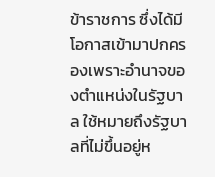ข้าราชการ ซึ่งได้มีโอกาสเข้ามาปกครองเพราะอำนาจของตำแหน่งในรัฐบาล ใช้หมายถึงรัฐบาลที่ไม่ขึ้นอยู่ห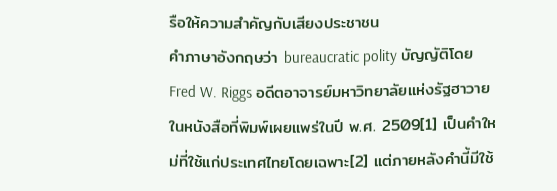รือให้ความสำคัญกับเสียงประชาชน
คำภาษาอังกฤษว่า bureaucratic polity บัญญัติโดย Fred W. Riggs อดีตอาจารย์มหาวิทยาลัยแห่งรัฐฮาวาย ในหนังสือที่พิมพ์เผยแพร่ในปี พ.ศ. 2509[1] เป็นคำใหม่ที่ใช้แก่ประเทศไทยโดยเฉพาะ[2] แต่ภายหลังคำนี้มีใช้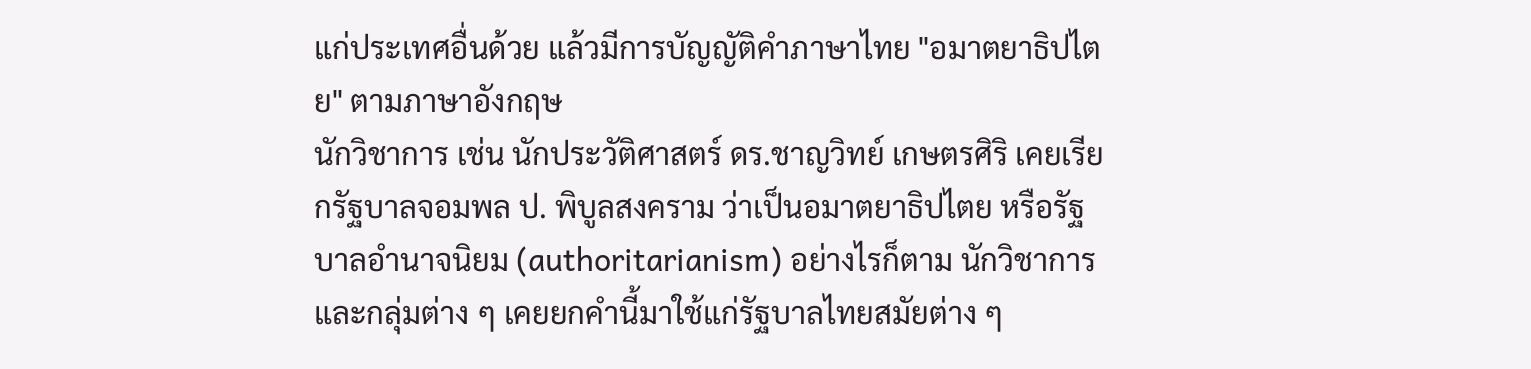แก่ประเทศอื่นด้วย แล้วมีการบัญญัติคำภาษาไทย "อมาตยาธิปไตย" ตามภาษาอังกฤษ
นักวิชาการ เช่น นักประวัติศาสตร์ ดร.ชาญวิทย์ เกษตรศิริ เคยเรียกรัฐบาลจอมพล ป. พิบูลสงคราม ว่าเป็นอมาตยาธิปไตย หรือรัฐบาลอำนาจนิยม (authoritarianism) อย่างไรก็ตาม นักวิชาการและกลุ่มต่าง ๆ เคยยกคำนี้มาใช้แก่รัฐบาลไทยสมัยต่าง ๆ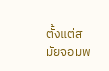ตั้งแต่สมัยจอมพ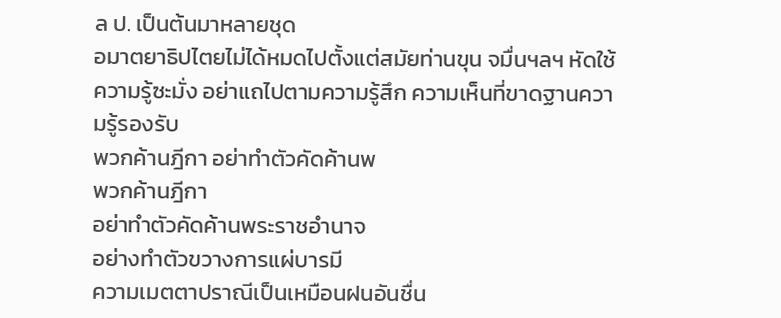ล ป. เป็นต้นมาหลายชุด
อมาตยาธิปไตยไม่ได้หมดไปตั้งแต่สมัยท่านขุน จมื่นฯลฯ หัดใช้ความรู้ซะมั่ง อย่าแถไปตามความรู้สึก ความเห็นที่ขาดฐานความรู้รองรับ
พวกค้านฎีกา อย่าทำตัวคัดค้านพ
พวกค้านฎีกา
อย่าทำตัวคัดค้านพระราชอำนาจ
อย่างทำตัวขวางการแผ่บารมี
ความเมตตาปราณีเป็นเหมือนฝนอันชื่น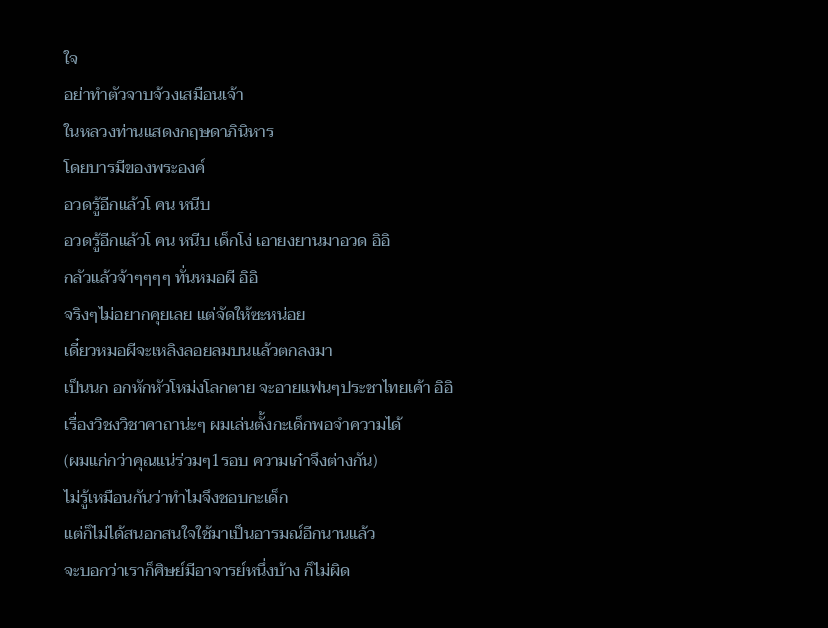ใจ
อย่าทำตัวจาบจ้วงเสมือนเจ้า
ในหลวงท่านแสดงกฤษดาภินิหาร
โดยบารมีของพระองค์
อวดรู้อีกแล้วโ คน หนีบ
อวดรู้อีกแล้วโ คน หนีบ เด็กโง่ เอายงยานมาอวด อิอิ
กลัวแล้วจ้าๆๆๆๆ ทั่นหมอผี อิอิ
จริงๆไม่อยากคุยเลย แต่จัดให้ซะหน่อย
เดี๋ยวหมอผีจะเหลิงลอยลมบนแล้วตกลงมา
เป็นนก อกหักหัวโหม่งโลกตาย จะอายแฟนๆประชาไทยเค้า อิอิ
เรื่องวิชงวิชาคาถาน่ะๆ ผมเล่นตั้งกะเด็กพอจำความได้
(ผมแก่กว่าคุณแน่ร่วมๆ1รอบ ความเก๋าจึงต่างกัน)
ไม่รู้เหมือนกันว่าทำไมจึงชอบกะเด็ก
แต่ก็ไม่ได้สนอกสนใจใช้มาเป็นอารมณ์อีกนานแล้ว
จะบอกว่าเราก็ศิษย์มีอาจารย์หนึ่งบ้าง ก็ไม่ผิด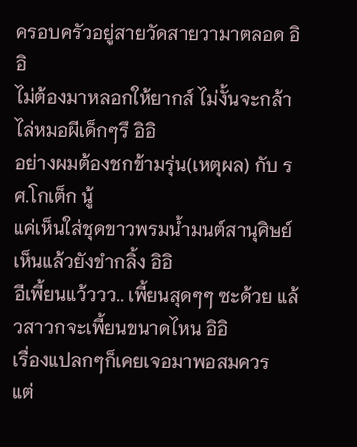ครอบครัวอยู่สายวัดสายวามาตลอด อิอิ
ไม่ต้องมาหลอกให้ยากส์ ไม่งั้นจะกล้าไล่หมอผีเด็กๆรึ อิอิ
อย่างผมต้องชกข้ามรุ่น(เหตุผล) กับ รศ.โกเต็ก นู้
แค่เห็นใส่ชุดขาวพรมน้ำมนต์สานุศิษย์เห็นแล้วยังขำกลิ้ง อิอิ
อีเพี้ยนแว้ววว.. เพี้ยนสุดๆๆ ซะด้วย แล้วสาวกจะเพี้ยนขนาดไหน อิอิ
เรื่องแปลกๆก็เคยเจอมาพอสมควร
แต่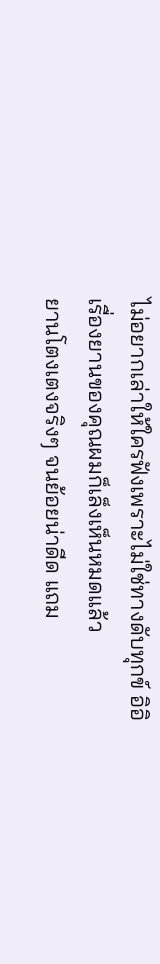ไม่อยากเล่าให้ใครฟังเพราะไม่ใช่ทางดับทุกข์ อิอิ
เรื่องยานของคุณผมก็เล็งเห็นหมดแล้ว
ยานโตงเตงจริงๆ จนย้อยน่าดีด แถม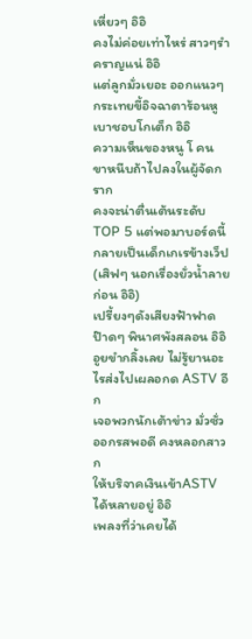เหี่ยวๆ อิอิ
คงไม่ค่อยเท่าไหร่ สาวๆรำคราญแน่ อิอิ
แต่ลูกมั่วเยอะ ออกแนวๆกระเทยขี้อิจฉาตาร้อนหูเบาชอบโกเต็ก อิอิ
ความเห็นของหนู โ คน ขาหนีบถ้าไปลงในผู้จัดกราก
คงจะน่าตื่นเต้นระดับTOP 5 แต่พอมาบอร์ดนี้กลายเป็นเด็กเกเรข้างเว็ป
(เสิฟๆ นอกเรื่องยั่วน้ำลายก่อน อิอิ)
เปรี้ยงๆดังเสียงฟ้าฟาดป๊าดๆ พินาศพังสลอน อิอิ
อูยขำกลิ้งเลย ไม่รู้ยานอะไรส่งไปเผลอกด ASTV อีก
เจอพวกนักเต้าข่าว มั่วซั่วออกรสพอดี คงหลอกสาวก
ให้บริจาคเงินเข้าASTVได้หลายอยู่ อิอิ
เพลงที่ว่าเคยได้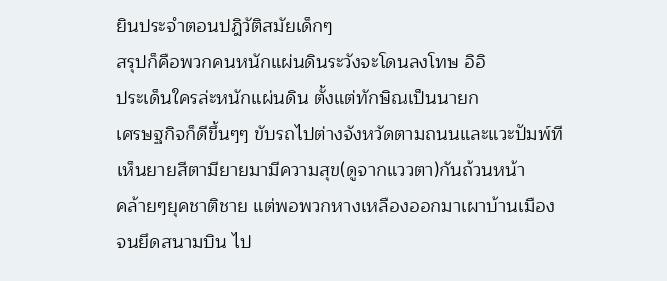ยินประจำตอนปฎิวัติสมัยเด็กๆ
สรุปก็คือพวกคนหนักแผ่นดินระวังจะโดนลงโทษ อิอิ
ประเด็นใครล่ะหนักแผ่นดิน ตั้งแต่ทักษิณเป็นนายก
เศรษฐกิจก็ดีขึ้นๆๆ ขับรถไปต่างจังหวัดตามถนนและแวะปัมพ์ที
เห็นยายสีตามียายมามีความสุข(ดูจากแววตา)กันถ้วนหน้า
คล้ายๆยุคชาติชาย แต่พอพวกหางเหลืองออกมาเผาบ้านเมือง
จนยึดสนามบิน ไป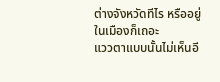ต่างจังหวัดทีไร หรืออยู่ในเมืองก็เถอะ
แววตาแบบนั้นไม่เห็นอี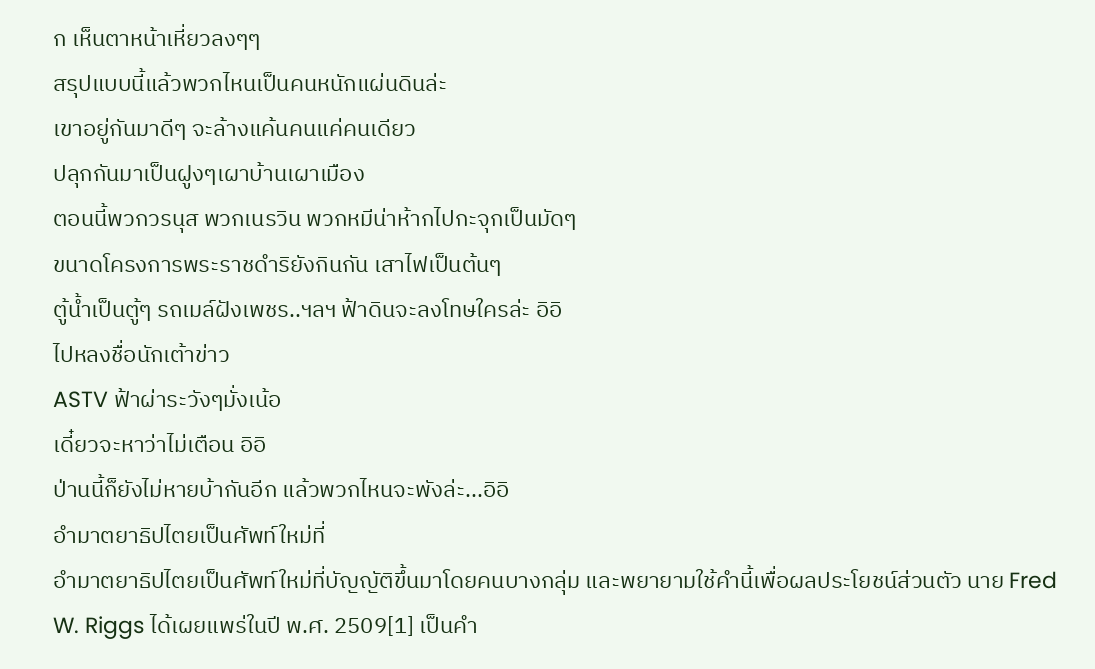ก เห็นตาหน้าเหี่ยวลงๆๆ
สรุปแบบนี้แล้วพวกไหนเป็นคนหนักแผ่นดินล่ะ
เขาอยู่กันมาดีๆ จะล้างแค้นคนแค่คนเดียว
ปลุกกันมาเป็นฝูงๆเผาบ้านเผาเมือง
ตอนนี้พวกวรนุส พวกเนรวิน พวกหมีน่าห้ากไปกะจุกเป็นมัดๆ
ขนาดโครงการพระราชดำริยังกินกัน เสาไฟเป็นต้นๆ
ตู้น้ำเป็นตู้ๆ รถเมล์ฝังเพชร..ฯลฯ ฟ้าดินจะลงโทษใครล่ะ อิอิ
ไปหลงชื่อนักเต้าข่าว
ASTV ฟ้าผ่าระวังๆมั่งเน้อ
เดี๋ยวจะหาว่าไม่เตือน อิอิ
ป่านนี้ก็ยังไม่หายบ้ากันอีก แล้วพวกไหนจะพังล่ะ...อิอิ
อำมาตยาธิปไตยเป็นศัพท์ใหม่ที่
อำมาตยาธิปไตยเป็นศัพท์ใหม่ที่บัญญัติขึ้นมาโดยคนบางกลุ่ม และพยายามใช้คำนี้เพื่อผลประโยชน์ส่วนตัว นาย Fred W. Riggs ได้เผยแพร่ในปี พ.ศ. 2509[1] เป็นคำ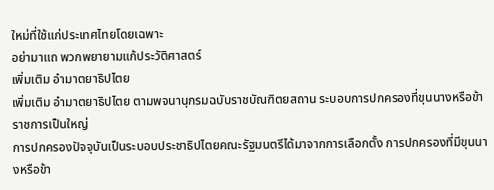ใหม่ที่ใช้แก่ประเทศไทยโดยเฉพาะ
อย่ามาแถ พวกพยายามแก้ประวัติศาสตร์
เพิ่มเติม อำมาตยาธิปไตย
เพิ่มเติม อำมาตยาธิปไตย ตามพจนานุกรมฉบับราชบัณฑิตยสถาน ระบอบการปกครองที่ขุนนางหรือข้าราชการเป็นใหญ่
การปกครองปัจจุบันเป็นระบอบประชาธิปไตยคณะรัฐมนตรีได้มาจากการเลือกตั้ง การปกครองที่มีขุนนางหรือข้า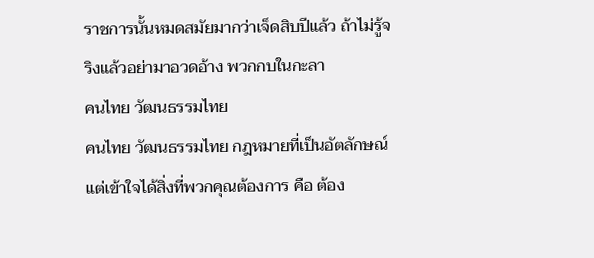ราชการนั้นหมดสมัยมากว่าเจ็ดสิบปีแล้ว ถ้าไม่รู้จริงแล้วอย่ามาอวดอ้าง พวกกบในกะลา
คนไทย วัฒนธรรมไทย
คนไทย วัฒนธรรมไทย กฎหมายที่เป็นอัตลักษณ์ แต่เข้าใจได้สิ่งที่พวกคุณต้องการ คือ ต้อง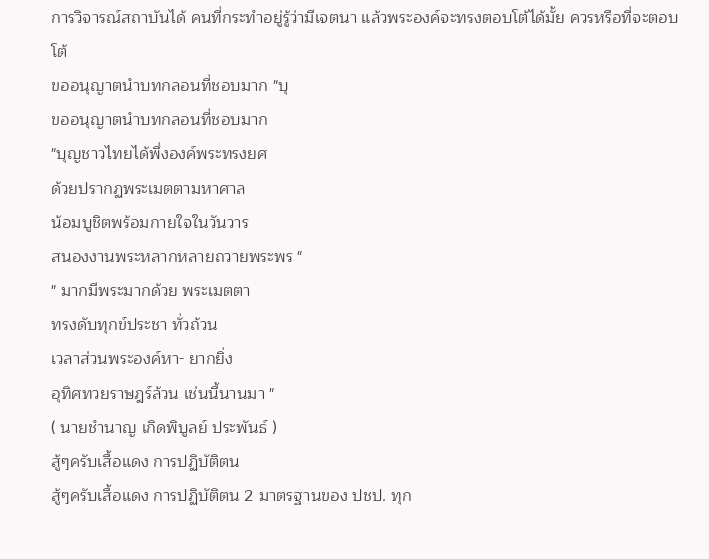การวิจารณ์สถาบันได้ คนที่กระทำอยู่รู้ว่ามีเจตนา แล้วพระองค์จะทรงตอบโต้ได้มั้ย ควรหรือที่จะตอบโต้
ขออนุญาตนำบทกลอนที่ชอบมาก "บุ
ขออนุญาตนำบทกลอนที่ชอบมาก
"บุญชาวไทยได้พึ่งองค์พระทรงยศ
ด้วยปรากฏพระเมตตามหาศาล
น้อมบูชิตพร้อมกายใจในวันวาร
สนองงานพระหลากหลายถวายพระพร "
" มากมีพระมากด้วย พระเมตตา
ทรงดับทุกข์ประชา ทั่วถ้วน
เวลาส่วนพระองค์หา- ยากยิ่ง
อุทิศทวยราษฎร์ล้วน เช่นนี้นานมา "
( นายชำนาญ เกิดพิบูลย์ ประพันธ์ )
สู้ๆครับเสื้อแดง การปฏิบัติตน
สู้ๆครับเสื้อแดง การปฏิบัติตน 2 มาตรฐานของ ปชป. ทุก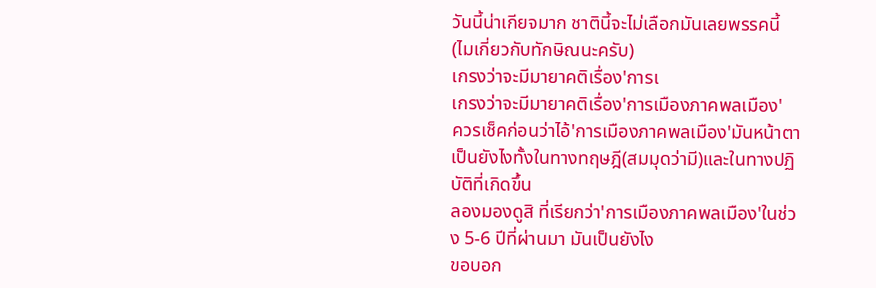วันนี้น่าเกียจมาก ชาตินี้จะไม่เลือกมันเลยพรรคนี้ (ไมเกี่ยวกับทักษิณนะครับ)
เกรงว่าจะมีมายาคติเรื่อง'การเ
เกรงว่าจะมีมายาคติเรื่อง'การเมืองภาคพลเมือง'
ควรเช็คก่อนว่าไอ้'การเมืองภาคพลเมือง'มันหน้าตาเป็นยังไงทั้งในทางทฤษฎี(สมมุดว่ามี)และในทางปฏิบัติที่เกิดขึ้น
ลองมองดูสิ ที่เรียกว่า'การเมืองภาคพลเมือง'ในช่วง 5-6 ปีที่ผ่านมา มันเป็นยังไง
ขอบอก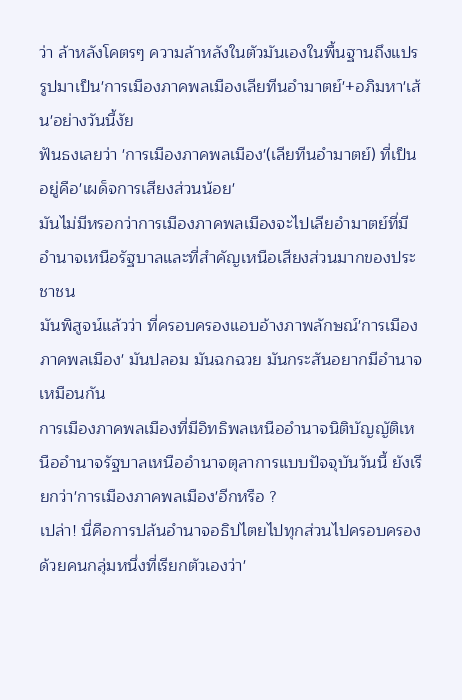ว่า ล้าหลังโคตรๆ ความล้าหลังในตัวมันเองในพื้นฐานถึงแปรรูปมาเป็น'การเมืองภาคพลเมืองเลียทีนอำมาตย์'+อภิมหา'เส้น'อย่างวันนี้งัย
ฟันธงเลยว่า 'การเมืองภาคพลเมือง'(เลียทีนอำมาตย์) ที่เป็นอยู่คือ'เผด็จการเสียงส่วนน้อย'
มันไม่มีหรอกว่าการเมืองภาคพลเมืองจะไปเลียอำมาตย์ที่มีอำนาจเหนือรัฐบาลและที่สำคัญเหนือเสียงส่วนมากของประชาชน
มันพิสูจน์แล้วว่า ที่ครอบครองแอบอ้างภาพลักษณ์'การเมืองภาคพลเมือง' มันปลอม มันฉกฉวย มันกระสันอยากมีอำนาจเหมือนกัน
การเมืองภาคพลเมืองที่มีอิทธิพลเหนืออำนาจนิติบัญญัติเหนืออำนาจรัฐบาลเหนืออำนาจตุลาการแบบปัจจุบันวันนี้ ยังเรียกว่า'การเมืองภาคพลเมือง'อีกหรือ ?
เปล่า! นี่คือการปล้นอำนาจอธิปไตยไปทุกส่วนไปครอบครองด้วยคนกลุ่มหนึ่งที่เรียกตัวเองว่า'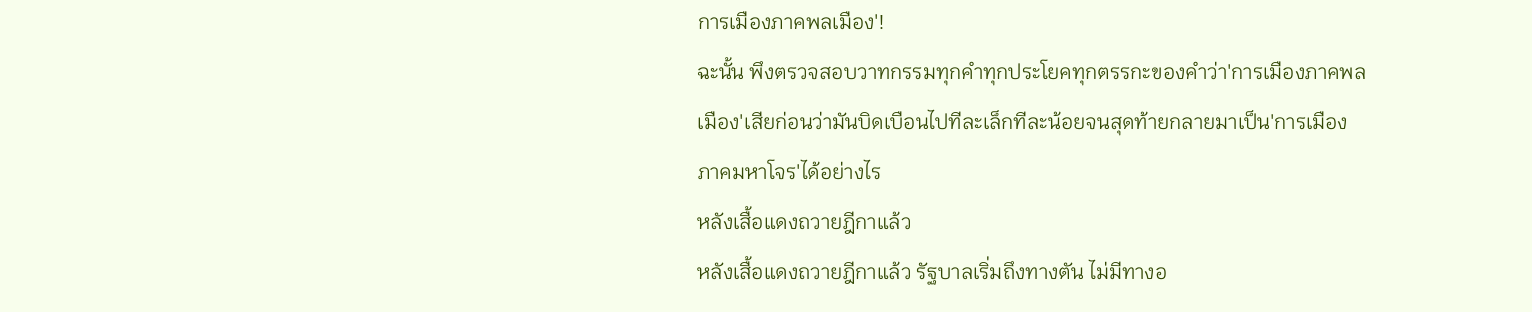การเมืองภาคพลเมือง'!
ฉะนั้น พึงตรวจสอบวาทกรรมทุกคำทุกประโยคทุกตรรกะของคำว่า'การเมืองภาคพลเมือง'เสียก่อนว่ามันบิดเบือนไปทีละเล็กทีละน้อยจนสุดท้ายกลายมาเป็น'การเมืองภาคมหาโจร'ได้อย่างไร
หลังเสื้อแดงถวายฎีกาแล้ว
หลังเสื้อแดงถวายฎีกาแล้ว รัฐบาลเริ่มถึงทางตัน ไม่มีทางอ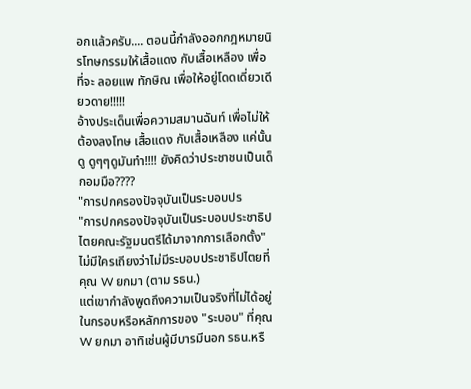อกแล้วครับ.... ตอนนี้กำลังออกกฎหมายนิรโทษกรรมให้เสื้อแดง กับเสื้อเหลือง เพื่อที่จะ ลอยแพ ทักษิณ เพื่อให้อยู่โดดเดี่ยวเดียวดาย!!!!!
อ้างประเด็นเพื่อความสมานฉันท์ เพื่อไม่ให้ต้องลงโทษ เสื้อแดง กับเสื้อเหลือง แค่นั้น ดู ดูๆๆดูมันทำ!!!! ยังคิดว่าประชาชนเป็นเด็กอมมือ????
"การปกครองปัจจุบันเป็นระบอบปร
"การปกครองปัจจุบันเป็นระบอบประชาธิปไตยคณะรัฐมนตรีได้มาจากการเลือกตั้ง"
ไม่มีใครเถียงว่าไม่มีระบอบประชาธิปไตยที่คุณ W ยกมา (ตาม รธน.)
แต่เขากำลังพูดถึงความเป็นจริงที่ไม่ได้อยู่ในกรอบหรือหลักการของ "ระบอบ" ที่คุณ W ยกมา อาทิเช่นผู้มีบารมีนอก รธน.หรื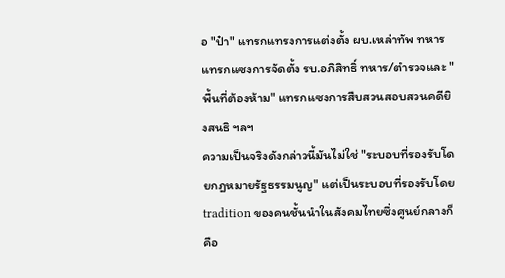อ "ป๋า" แทรกแทรงการแต่งตั้ง ผบ.เหล่าทัพ ทหารแทรกแซงการจัดตั้ง รบ.อภิสิทธิ์ ทหาร/ตำรวจและ "พื้นที่ต้องห้าม" แทรกแซงการสืบสวนสอบสวนคดียิงสนธิ ฯลฯ
ความเป็นจริงดังกล่าวนี้มันไม่ใช่ "ระบอบที่รองรับโดยกฎหมายรัฐธรรมนูญ" แต่เป็นระบอบที่รองรับโดย tradition ของคนชั้นนำในสังคมไทยซึ่งศูนย์กลางก็คือ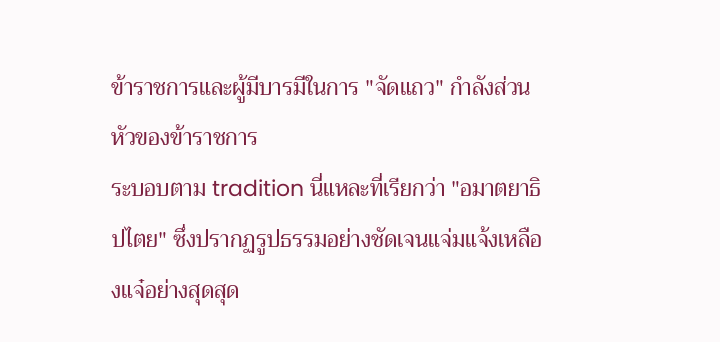ข้าราชการและผู้มีบารมีในการ "จัดแถว" กำลังส่วนหัวของข้าราชการ
ระบอบตาม tradition นี่แหละที่เรียกว่า "อมาตยาธิปไตย" ซึ่งปรากฏรูปธรรมอย่างชัดเจนแจ่มแจ้งเหลืองแจ๋อย่างสุดสุด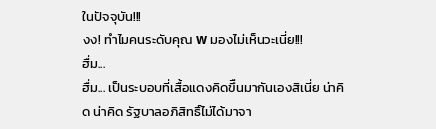ในปัจจุบัน!!!
งง! ทำไมคนระดับคุณ w มองไม่เห็นวะเนี่ย!!!
ฮื่ม...
ฮื่ม... เป็นระบอบที่เสื้อแดงคิดขึืนมากันเองสิเนี่ย น่าคิด น่าคิด รัฐบาลอภิสิทธิ์ไม่ได้มาจา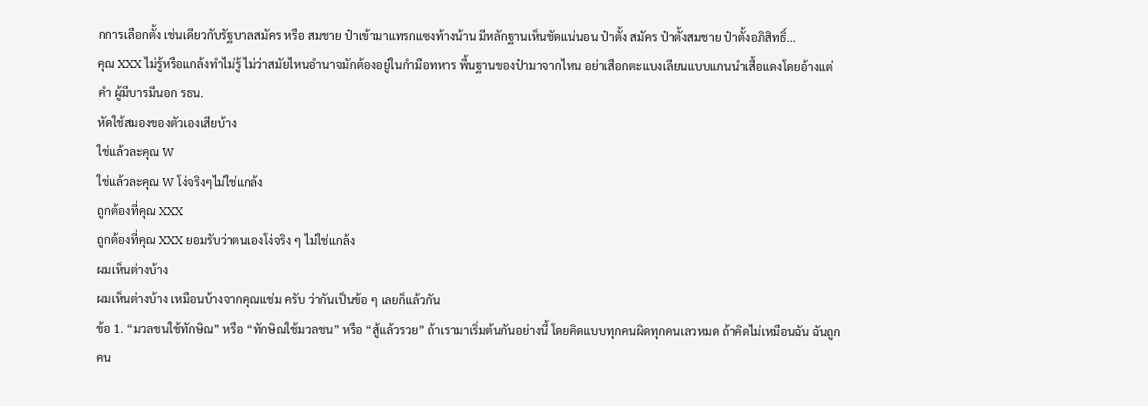กการเลือกตั้ง เช่นเดียวกับรัฐบาลสมัคร หรือ สมชาย ป๋าเข้ามาแทรกแซงท้างน้าน มีหลักฐานเห็นชัดแน่นอน ป๋าตั้ง สมัคร ป๋าตั้งสมชาย ป๋าตั้งอภิสิทธิ์...
คุณ XXX ไม่รู้หรือแกล้งทำไม่รู้ ไม่ว่าสมัยไหนอำนาจมักต้องอยู่ในกำมือทหาร พื้นฐานของป๋ามาจากไหน อย่าเสือกตะแบงเลียนแบบแกนนำเสื้อแดงโดยอ้างแต่คำ ผู้มีบารมีนอก รธน.
หัดใช้สมองของตัวเองเสียบ้าง
ใช่แล้วละคุณ W
ใช่แล้วละคุณ W โง่จริงๆไม่ใช่แกล้ง
ถูกต้องที่คุณ XXX
ถูกต้องที่คุณ XXX ยอมรับว่าตนเองโง่จริง ๆ ไม่ใช่แกล้ง
ผมเห็นต่างบ้าง
ผมเห็นต่างบ้าง เหมือนบ้างจากคุณแช่ม ครับ ว่ากันเป็นข้อ ๆ เลยก็แล้วกัน
ข้อ 1. “มวลชนใช้ทักษิณ” หรือ “ทักษิณใช้มวลชน” หรือ “สู้แล้วรวย” ถ้าเรามาเริ่มต้นกันอย่างนี้ โดยคิดแบบทุกคนผิดทุกคนเลวหมด ถ้าคิดไม่เหมือนฉัน ฉันถูกคน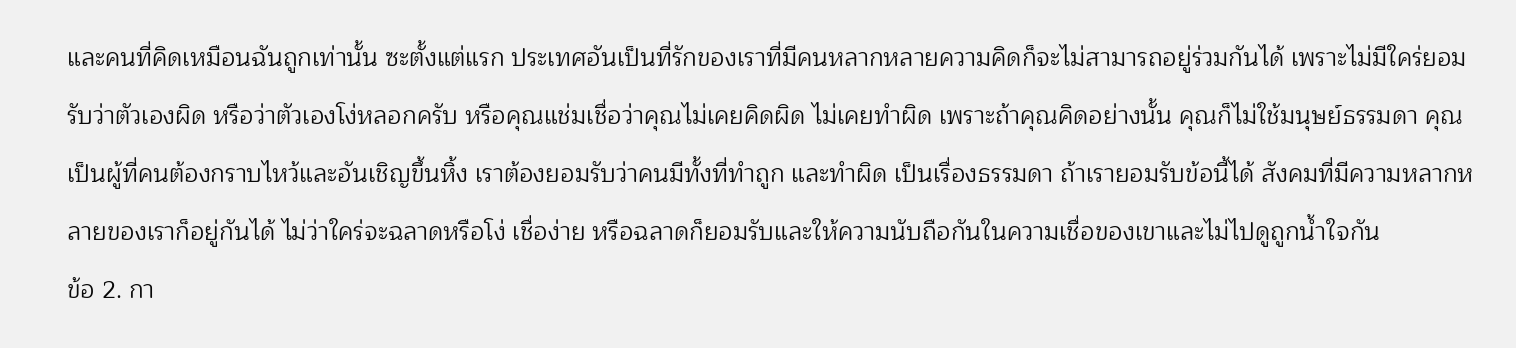และคนที่คิดเหมือนฉันถูกเท่านั้น ซะตั้งแต่แรก ประเทศอันเป็นที่รักของเราที่มีคนหลากหลายความคิดก็จะไม่สามารถอยู่ร่วมกันได้ เพราะไม่มีใคร่ยอมรับว่าตัวเองผิด หรือว่าตัวเองโง่หลอกครับ หรือคุณแช่มเชื่อว่าคุณไม่เคยคิดผิด ไม่เคยทำผิด เพราะถ้าคุณคิดอย่างนั้น คุณก็ไม่ใช้มนุษย์ธรรมดา คุณเป็นผู้ที่คนต้องกราบไหว้และอันเชิญขึ้นหิ้ง เราต้องยอมรับว่าคนมีทั้งที่ทำถูก และทำผิด เป็นเรื่องธรรมดา ถ้าเรายอมรับข้อนี้ได้ สังคมที่มีความหลากหลายของเราก็อยู่กันได้ ไม่ว่าใคร่จะฉลาดหรือโง่ เชื่อง่าย หรือฉลาดก็ยอมรับและให้ความนับถือกันในความเชื่อของเขาและไม่ไปดูถูกน้ำใจกัน
ข้อ 2. กา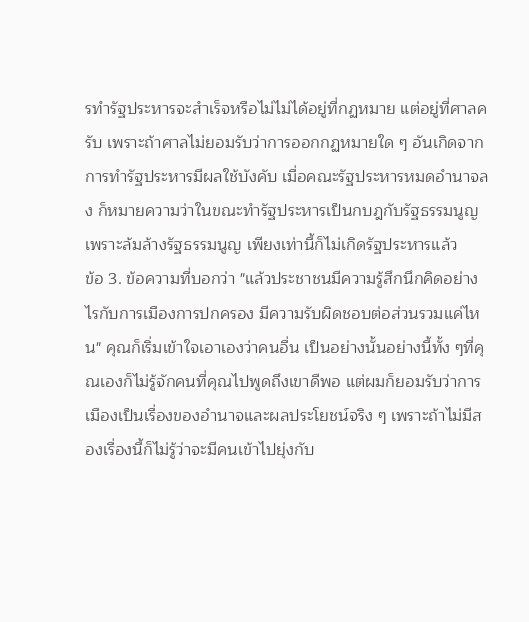รทำรัฐประหารจะสำเร็จหรือไม่ไม่ได้อยู่ที่กฏหมาย แต่อยู่ที่ศาลครับ เพราะถ้าศาลไม่ยอมรับว่าการออกกฏหมายใด ๆ อันเกิดจากการทำรัฐประหารมีผลใช้บังคับ เมื่อคณะรัฐประหารหมดอำนาจลง ก็หมายความว่าในขณะทำรัฐประหารเป็นกบฎกับรัฐธรรมนูญ เพราะล้มล้างรัฐธรรมนูญ เพียงเท่านี้ก็ไม่เกิดรัฐประหารแล้ว
ข้อ 3. ข้อความที่บอกว่า "แล้วประชาชนมีความรู้สึกนึกคิดอย่างไรกับการเมืองการปกครอง มีความรับผิดชอบต่อส่วนรวมแค่ไหน" คุณก็เริ่มเข้าใจเอาเองว่าคนอื่น เป็นอย่างนั้นอย่างนี้ทั้ง ๆที่คุณเองก็ไม่รู้จักคนที่คุณไปพูดถึงเขาดีพอ แต่ผมก็ยอมรับว่าการเมืองเป็นเรื่องของอำนาจและผลประโยชน์จริง ๆ เพราะถ้าไม่มีสองเรื่องนี้ก็ไม่รู้ว่าจะมีคนเข้าไปยุ่งกับ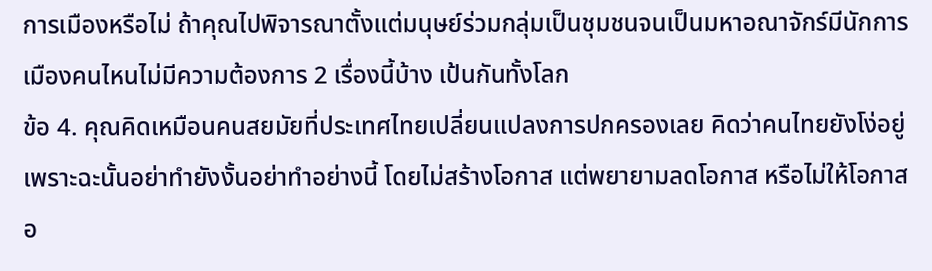การเมืองหรือไม่ ถ้าคุณไปพิจารณาตั้งแต่มนุษย์ร่วมกลุ่มเป็นชุมชนจนเป็นมหาอณาจักร์มีนักการเมืองคนไหนไม่มีความต้องการ 2 เรื่องนี้บ้าง เป้นกันทั้งโลก
ข้อ 4. คุณคิดเหมือนคนสยมัยที่ประเทศไทยเปลี่ยนแปลงการปกครองเลย คิดว่าคนไทยยังโง่อยู่ เพราะฉะนั้นอย่าทำยังงั้นอย่าทำอย่างนี้ โดยไม่สร้างโอกาส แต่พยายามลดโอกาส หรือไม่ให้โอกาส
อ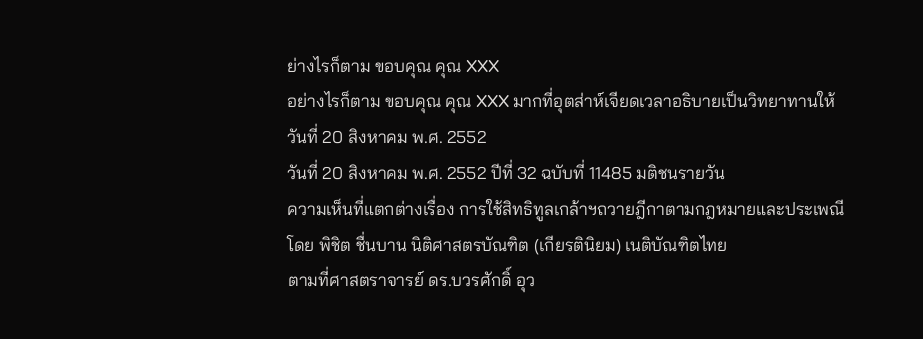ย่างไรก็ตาม ขอบคุณ คุณ XXX
อย่างไรก็ตาม ขอบคุณ คุณ XXX มากที่อุตส่าห์เจียดเวลาอธิบายเป็นวิทยาทานให้
วันที่ 20 สิงหาคม พ.ศ. 2552
วันที่ 20 สิงหาคม พ.ศ. 2552 ปีที่ 32 ฉบับที่ 11485 มติชนรายวัน
ความเห็นที่แตกต่างเรื่อง การใช้สิทธิทูลเกล้าฯถวายฎีกาตามกฎหมายและประเพณี
โดย พิชิต ชื่นบาน นิติศาสตรบัณฑิต (เกียรตินิยม) เนติบัณฑิตไทย
ตามที่ศาสตราจารย์ ดร.บวรศักดิ์ อุว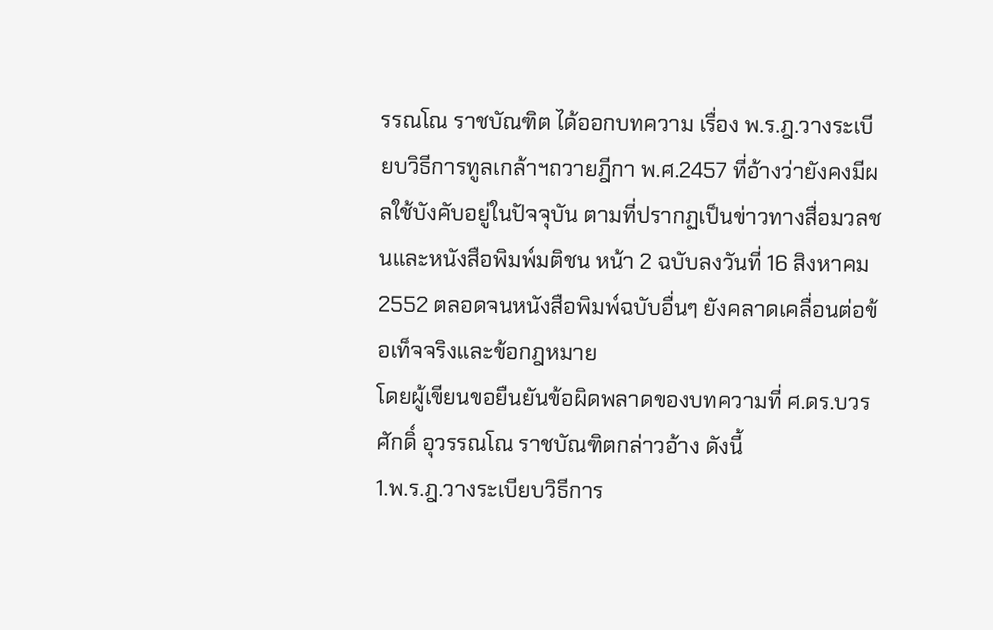รรณโณ ราชบัณฑิต ได้ออกบทความ เรื่อง พ.ร.ฎ.วางระเบียบวิธีการทูลเกล้าฯถวายฎีกา พ.ศ.2457 ที่อ้างว่ายังคงมีผลใช้บังคับอยู่ในปัจจุบัน ตามที่ปรากฏเป็นข่าวทางสื่อมวลชนและหนังสือพิมพ์มติชน หน้า 2 ฉบับลงวันที่ 16 สิงหาคม 2552 ตลอดจนหนังสือพิมพ์ฉบับอื่นๆ ยังคลาดเคลื่อนต่อข้อเท็จจริงและข้อกฎหมาย
โดยผู้เขียนขอยืนยันข้อผิดพลาดของบทความที่ ศ.ดร.บวรศักดิ์ อุวรรณโณ ราชบัณฑิตกล่าวอ้าง ดังนี้
1.พ.ร.ฎ.วางระเบียบวิธีการ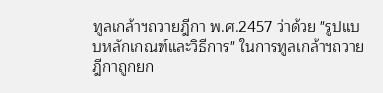ทูลเกล้าฯถวายฎีกา พ.ศ.2457 ว่าด้วย "รูปแบบหลักเกณฑ์และวิธีการ" ในการทูลเกล้าฯถวายฎีกาถูกยก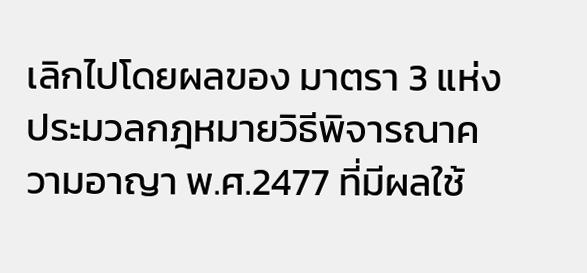เลิกไปโดยผลของ มาตรา 3 แห่งประมวลกฎหมายวิธีพิจารณาความอาญา พ.ศ.2477 ที่มีผลใช้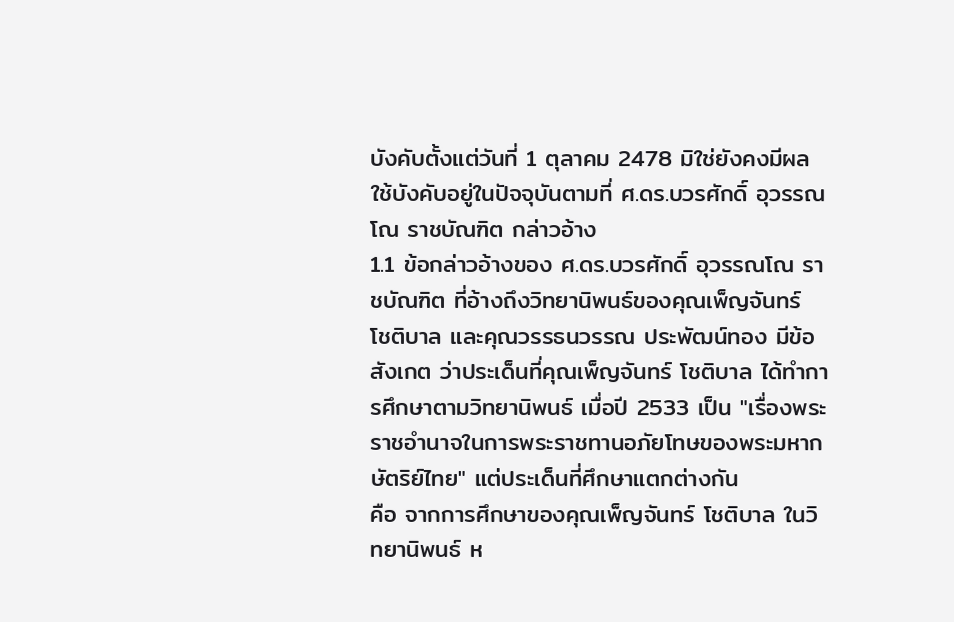บังคับตั้งแต่วันที่ 1 ตุลาคม 2478 มิใช่ยังคงมีผลใช้บังคับอยู่ในปัจจุบันตามที่ ศ.ดร.บวรศักดิ์ อุวรรณโณ ราชบัณฑิต กล่าวอ้าง
1.1 ข้อกล่าวอ้างของ ศ.ดร.บวรศักดิ์ อุวรรณโณ ราชบัณฑิต ที่อ้างถึงวิทยานิพนธ์ของคุณเพ็ญจันทร์ โชติบาล และคุณวรรธนวรรณ ประพัฒน์ทอง มีข้อสังเกต ว่าประเด็นที่คุณเพ็ญจันทร์ โชติบาล ได้ทำการศึกษาตามวิทยานิพนธ์ เมื่อปี 2533 เป็น "เรื่องพระราชอำนาจในการพระราชทานอภัยโทษของพระมหากษัตริย์ไทย" แต่ประเด็นที่ศึกษาแตกต่างกัน
คือ จากการศึกษาของคุณเพ็ญจันทร์ โชติบาล ในวิทยานิพนธ์ ห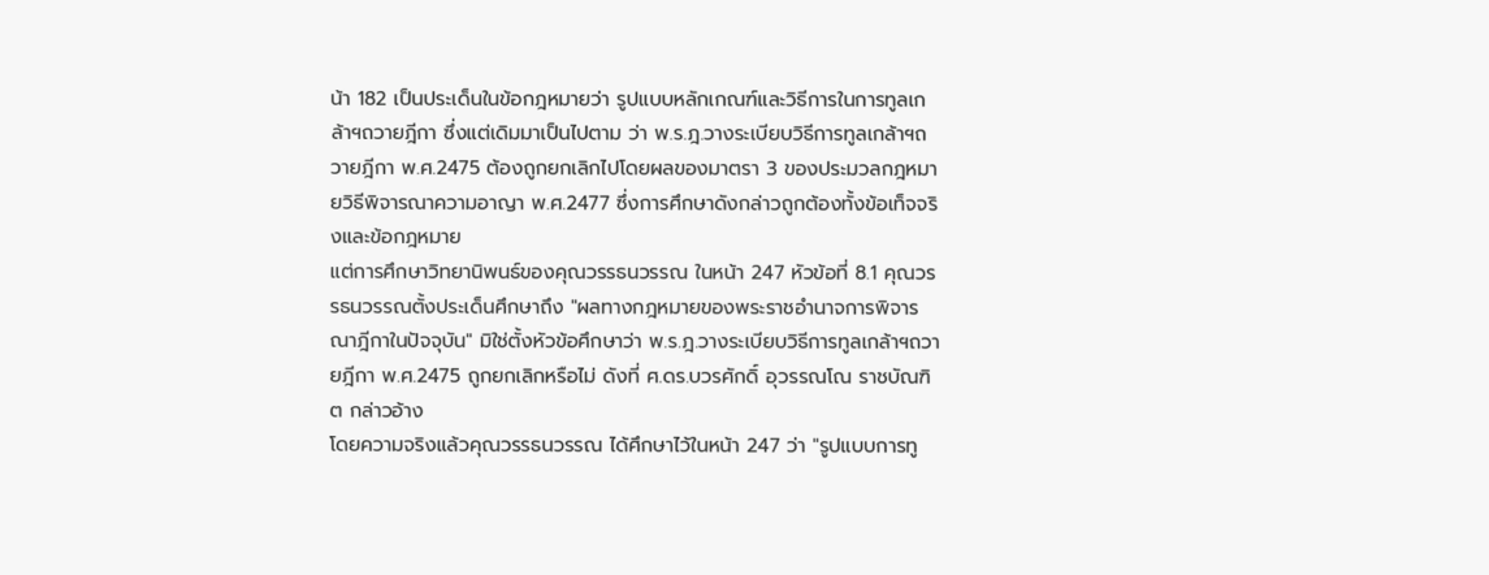น้า 182 เป็นประเด็นในข้อกฎหมายว่า รูปแบบหลักเกณฑ์และวิธีการในการทูลเกล้าฯถวายฎีกา ซึ่งแต่เดิมมาเป็นไปตาม ว่า พ.ร.ฎ.วางระเบียบวิธีการทูลเกล้าฯถวายฎีกา พ.ศ.2475 ต้องถูกยกเลิกไปโดยผลของมาตรา 3 ของประมวลกฎหมายวิธีพิจารณาความอาญา พ.ศ.2477 ซึ่งการศึกษาดังกล่าวถูกต้องทั้งข้อเท็จจริงและข้อกฎหมาย
แต่การศึกษาวิทยานิพนธ์ของคุณวรรธนวรรณ ในหน้า 247 หัวข้อที่ 8.1 คุณวรรธนวรรณตั้งประเด็นศึกษาถึง "ผลทางกฎหมายของพระราชอำนาจการพิจารณาฎีกาในปัจจุบัน" มิใช่ตั้งหัวข้อศึกษาว่า พ.ร.ฎ.วางระเบียบวิธีการทูลเกล้าฯถวายฎีกา พ.ศ.2475 ถูกยกเลิกหรือไม่ ดังที่ ศ.ดร.บวรศักดิ์ อุวรรณโณ ราชบัณฑิต กล่าวอ้าง
โดยความจริงแล้วคุณวรรธนวรรณ ได้ศึกษาไว้ในหน้า 247 ว่า "รูปแบบการทู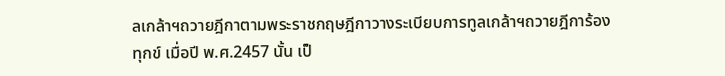ลเกล้าฯถวายฎีกาตามพระราชกฤษฎีกาวางระเบียบการทูลเกล้าฯถวายฎีการ้องทุกข์ เมื่อปี พ.ศ.2457 นั้น เป็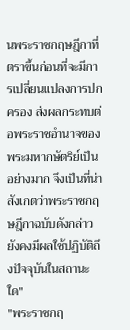นพระราชกฤษฎีกาที่ตราขึ้นก่อนที่จะมีการเปลี่ยนแปลงการปกครอง ส่งผลกระทบต่อพระราชอำนาจของพระมหากษัตริย์เป็นอย่างมาก จึงเป็นที่น่าสังเกตว่าพระราชกฤษฎีกาฉบับดังกล่าวยังคงมีผลใช้ปฏิบัติถึงปัจจุบันในสถานะใด"
"พระราชกฤ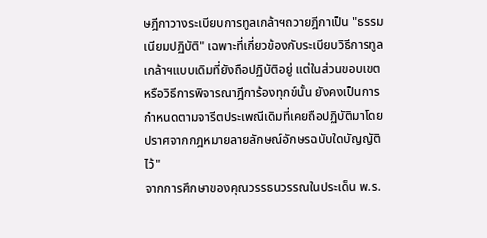ษฎีกาวางระเบียบการทูลเกล้าฯถวายฎีกาเป็น "ธรรมเนียมปฏิบัติ" เฉพาะที่เกี่ยวข้องกับระเบียบวิธีการทูลเกล้าฯแบบเดิมที่ยังถือปฏิบัติอยู่ แต่ในส่วนขอบเขต หรือวิธีการพิจารณาฎีการ้องทุกข์นั้น ยังคงเป็นการกำหนดตามจารีตประเพณีเดิมที่เคยถือปฏิบัติมาโดยปราศจากกฎหมายลายลักษณ์อักษรฉบับใดบัญญัติไว้"
จากการศึกษาของคุณวรรธนวรรณในประเด็น พ.ร.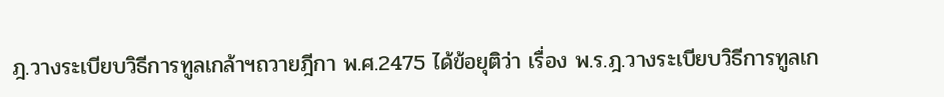ฎ.วางระเบียบวิธีการทูลเกล้าฯถวายฎีกา พ.ศ.2475 ได้ข้อยุติว่า เรื่อง พ.ร.ฎ.วางระเบียบวิธีการทูลเก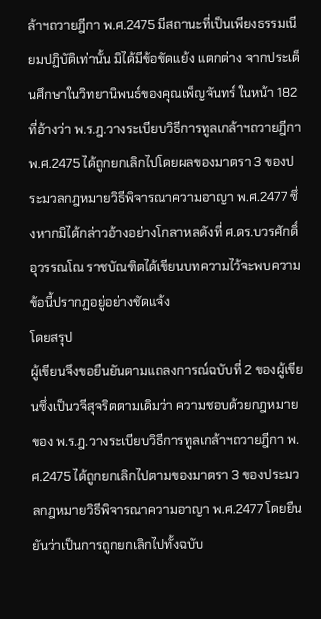ล้าฯถวายฎีกา พ.ศ.2475 มีสถานะที่เป็นเพียงธรรมเนียมปฏิบัติเท่านั้น มิได้มีข้อขัดแย้ง แตกต่าง จากประเด็นศึกษาในวิทยานิพนธ์ของคุณเพ็ญจันทร์ ในหน้า 182 ที่อ้างว่า พ.ร.ฎ.วางระเบียบวิธีการทูลเกล้าฯถวายฎีกา พ.ศ.2475 ได้ถูกยกเลิกไปโดยผลของมาตรา 3 ของประมวลกฎหมายวิธีพิจารณาความอาญา พ.ศ.2477 ซึ่งหากมิได้กล่าวอ้างอย่างโกลาหลดังที่ ศ.ดร.บวรศักดิ์ อุวรรณโณ ราชบัณฑิตได้เขียนบทความไว้จะพบความข้อนี้ปรากฏอยู่อย่างชัดแจ้ง
โดยสรุป
ผู้เขียนจึงขอยืนยันตามแถลงการณ์ฉบับที่ 2 ของผู้เขียนซึ่งเป็นวจีสุจริตตามเดิมว่า ความชอบด้วยกฎหมายของ พ.ร.ฎ.วางระเบียบวิธีการทูลเกล้าฯถวายฎีกา พ.ศ.2475 ได้ถูกยกเลิกไปตามของมาตรา 3 ของประมวลกฎหมายวิธีพิจารณาความอาญา พ.ศ.2477 โดยยืนยันว่าเป็นการถูกยกเลิกไปทั้งฉบับ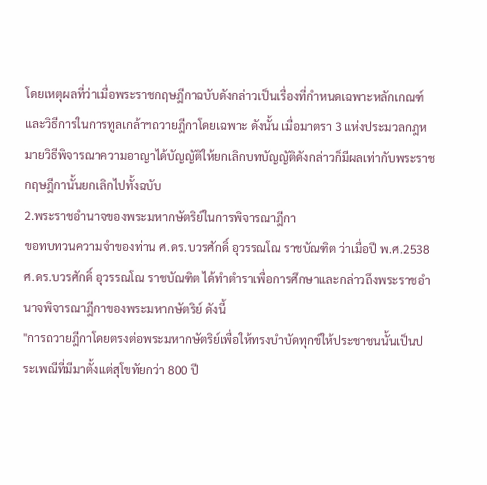โดยเหตุผลที่ว่าเมื่อพระราชกฤษฎีกาฉบับดังกล่าวเป็นเรื่องที่กำหนดเฉพาะหลักเกณฑ์และวิธีการในการทูลเกล้าฯถวายฎีกาโดยเฉพาะ ดังนั้น เมื่อมาตรา 3 แห่งประมวลกฎหมายวิธีพิจารณาความอาญาได้บัญญัติให้ยกเลิกบทบัญญัติดังกล่าวก็มีผลเท่ากับพระราชกฤษฎีกานั้นยกเลิกไปทั้งฉบับ
2.พระราชอำนาจของพระมหากษัตริย์ในการพิจารณาฎีกา
ขอทบทวนความจำของท่าน ศ.ดร.บวรศักดิ์ อุวรรณโณ ราชบัณฑิต ว่าเมื่อปี พ.ศ.2538 ศ.ดร.บวรศักดิ์ อุวรรณโณ ราชบัณฑิต ได้ทำตำราเพื่อการศึกษาและกล่าวถึงพระราชอำนาจพิจารณาฎีกาของพระมหากษัตริย์ ดังนี้
"การถวายฎีกาโดยตรงต่อพระมหากษัตริย์เพื่อให้ทรงบำบัดทุกข์ให้ประชาชนนั้นเป็นประเพณีที่มีมาตั้งแต่สุโขทัยกว่า 800 ปี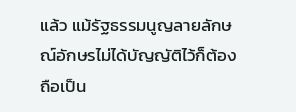แล้ว แม้รัฐธรรมนูญลายลักษณ์อักษรไม่ได้บัญญัติไว้ก็ต้องถือเป็น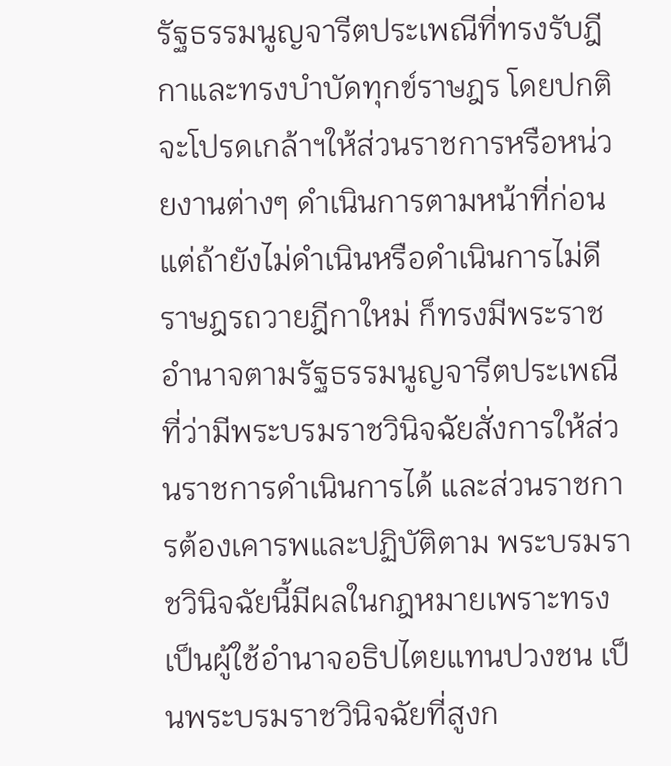รัฐธรรมนูญจารีตประเพณีที่ทรงรับฎีกาและทรงบำบัดทุกข์ราษฎร โดยปกติจะโปรดเกล้าฯให้ส่วนราชการหรือหน่วยงานต่างๆ ดำเนินการตามหน้าที่ก่อน แต่ถ้ายังไม่ดำเนินหรือดำเนินการไม่ดี ราษฎรถวายฎีกาใหม่ ก็ทรงมีพระราชอำนาจตามรัฐธรรมนูญจารีตประเพณีที่ว่ามีพระบรมราชวินิจฉัยสั่งการให้ส่วนราชการดำเนินการได้ และส่วนราชการต้องเคารพและปฏิบัติตาม พระบรมราชวินิจฉัยนี้มีผลในกฎหมายเพราะทรงเป็นผู้ใช้อำนาจอธิปไตยแทนปวงชน เป็นพระบรมราชวินิจฉัยที่สูงก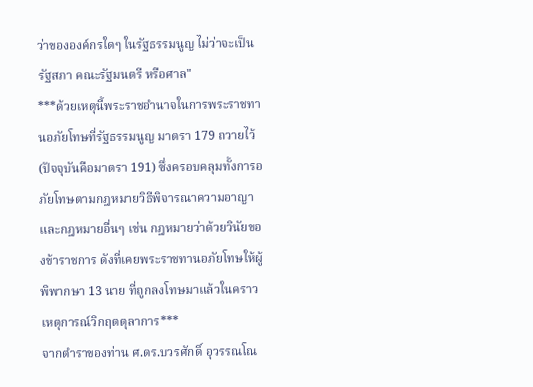ว่าขององค์กรใดๆ ในรัฐธรรมนูญ ไม่ว่าจะเป็นรัฐสภา คณะรัฐมนตรี หรือศาล"
***ด้วยเหตุนี้พระราชอำนาจในการพระราชทานอภัยโทษที่รัฐธรรมนูญ มาตรา 179 ถวายไว้ (ปัจจุบันคือมาตรา 191) ซึ่งครอบคลุมทั้งการอภัยโทษตามกฎหมายวิธีพิจารณาความอาญา และกฎหมายอื่นๆ เช่น กฎหมายว่าด้วยวินัยของข้าราชการ ดังที่เคยพระราชทานอภัยโทษให้ผู้พิพากษา 13 นาย ที่ถูกลงโทษมาแล้วในคราวเหตุการณ์วิกฤตตุลาการ***
จากตำราของท่าน ศ.ดร.บวรศักดิ์ อุวรรณโณ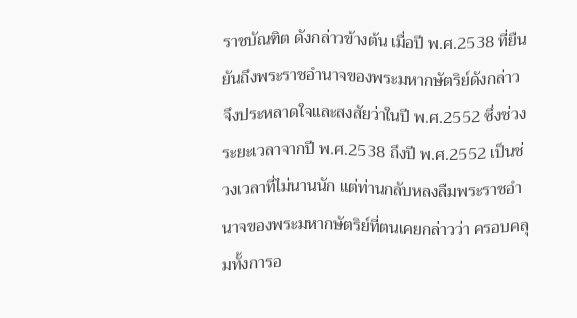ราชบัณฑิต ดังกล่าวข้างต้น เมื่อปี พ.ศ.2538 ที่ยืนยันถึงพระราชอำนาจของพระมหากษัตริย์ดังกล่าว
จึงประหลาดใจและสงสัยว่าในปี พ.ศ.2552 ซึ่งช่วงระยะเวลาจากปี พ.ศ.2538 ถึงปี พ.ศ.2552 เป็นช่วงเวลาที่ไม่นานนัก แต่ท่านกลับหลงลืมพระราชอำนาจของพระมหากษัตริย์ที่ตนเคยกล่าวว่า ครอบคลุมทั้งการอ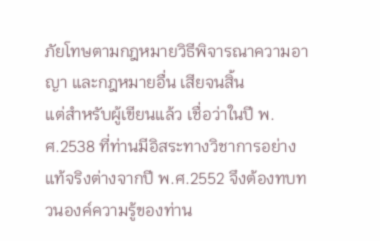ภัยโทษตามกฎหมายวิธีพิจารณาความอาญา และกฎหมายอื่น เสียจนสิ้น
แต่สำหรับผู้เขียนแล้ว เชื่อว่าในปี พ.ศ.2538 ที่ท่านมีอิสระทางวิชาการอย่างแท้จริงต่างจากปี พ.ศ.2552 จึงต้องทบทวนองค์ความรู้ของท่าน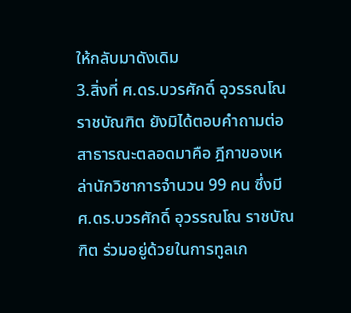ให้กลับมาดังเดิม
3.สิ่งที่ ศ.ดร.บวรศักดิ์ อุวรรณโณ ราชบัณฑิต ยังมิได้ตอบคำถามต่อสาธารณะตลอดมาคือ ฎีกาของเหล่านักวิชาการจำนวน 99 คน ซึ่งมี ศ.ดร.บวรศักดิ์ อุวรรณโณ ราชบัณฑิต ร่วมอยู่ด้วยในการทูลเก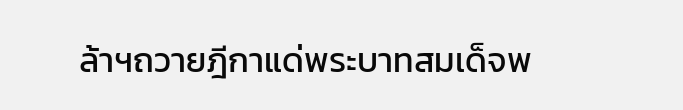ล้าฯถวายฎีกาแด่พระบาทสมเด็จพ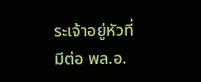ระเจ้าอยู่หัวที่มีต่อ พล.อ.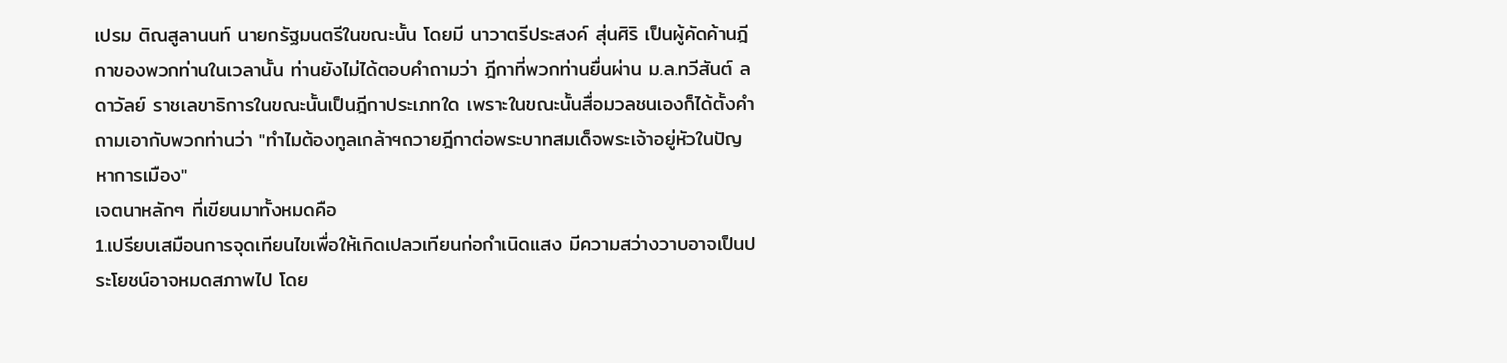เปรม ติณสูลานนท์ นายกรัฐมนตรีในขณะนั้น โดยมี นาวาตรีประสงค์ สุ่นศิริ เป็นผู้คัดค้านฎีกาของพวกท่านในเวลานั้น ท่านยังไม่ได้ตอบคำถามว่า ฎีกาที่พวกท่านยื่นผ่าน ม.ล.ทวีสันต์ ลดาวัลย์ ราชเลขาธิการในขณะนั้นเป็นฎีกาประเภทใด เพราะในขณะนั้นสื่อมวลชนเองก็ได้ตั้งคำถามเอากับพวกท่านว่า "ทำไมต้องทูลเกล้าฯถวายฎีกาต่อพระบาทสมเด็จพระเจ้าอยู่หัวในปัญหาการเมือง"
เจตนาหลักๆ ที่เขียนมาทั้งหมดคือ
1.เปรียบเสมือนการจุดเทียนไขเพื่อให้เกิดเปลวเทียนก่อกำเนิดแสง มีความสว่างวาบอาจเป็นประโยชน์อาจหมดสภาพไป โดย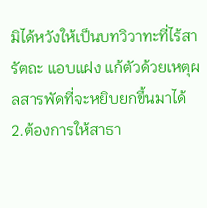มิได้หวังให้เป็นบทวิวาทะที่ไร้สารัตถะ แอบแฝง แก้ตัวด้วยเหตุผลสารพัดที่จะหยิบยกขึ้นมาได้
2.ต้องการให้สาธา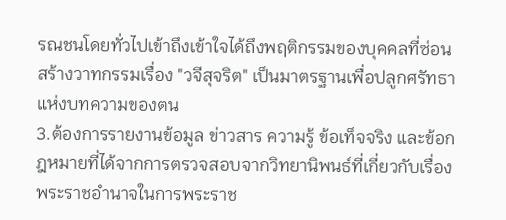รณชนโดยทั่วไปเข้าถึงเข้าใจได้ถึงพฤติกรรมของบุคคลที่ซ่อนสร้างวาทกรรมเรื่อง "วจีสุจริต" เป็นมาตรฐานเพื่อปลูกศรัทธาแห่งบทความของตน
3.ต้องการรายงานข้อมูล ข่าวสาร ความรู้ ข้อเท็จจริง และข้อกฎหมายที่ได้จากการตรวจสอบจากวิทยานิพนธ์ที่เกี่ยวกับเรื่องพระราชอำนาจในการพระราช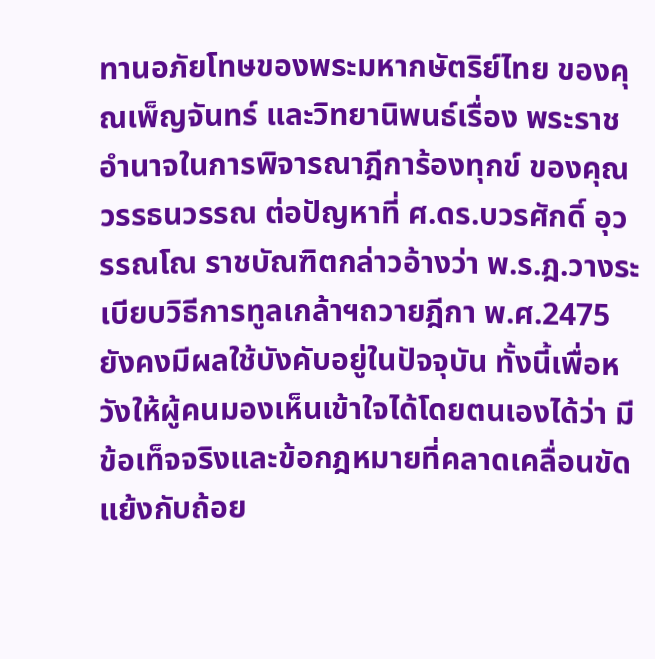ทานอภัยโทษของพระมหากษัตริย์ไทย ของคุณเพ็ญจันทร์ และวิทยานิพนธ์เรื่อง พระราชอำนาจในการพิจารณาฎีการ้องทุกข์ ของคุณวรรธนวรรณ ต่อปัญหาที่ ศ.ดร.บวรศักดิ์ อุวรรณโณ ราชบัณฑิตกล่าวอ้างว่า พ.ร.ฎ.วางระเบียบวิธีการทูลเกล้าฯถวายฎีกา พ.ศ.2475 ยังคงมีผลใช้บังคับอยู่ในปัจจุบัน ทั้งนี้เพื่อหวังให้ผู้คนมองเห็นเข้าใจได้โดยตนเองได้ว่า มีข้อเท็จจริงและข้อกฎหมายที่คลาดเคลื่อนขัดแย้งกับถ้อย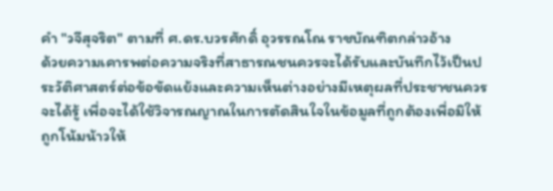คำ "วจีสุจริต" ตามที่ ศ.ดร.บวรศักดิ์ อุวรรณโณ ราชบัณฑิตกล่าวอ้าง
ด้วยความเคารพต่อความจริงที่สาธารณชนควรจะได้รับและบันทึกไว้เป็นประวัติศาสตร์ต่อข้อขัดแย้งและความเห็นต่างอย่างมีเหตุผลที่ประชาชนควรจะได้รู้ เพื่อจะได้ใช้วิจารณญาณในการตัดสินใจในข้อมูลที่ถูกต้องเพื่อมิให้ถูกโน้มน้าวให้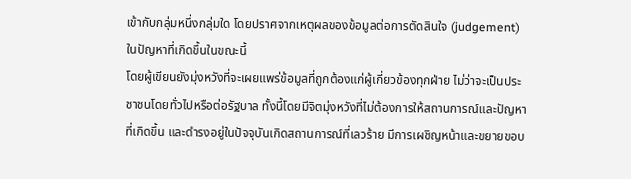เข้ากับกลุ่มหนึ่งกลุ่มใด โดยปราศจากเหตุผลของข้อมูลต่อการตัดสินใจ (judgement) ในปัญหาที่เกิดขึ้นในขณะนี้
โดยผู้เขียนยังมุ่งหวังที่จะเผยแพร่ข้อมูลที่ถูกต้องแก่ผู้เกี่ยวข้องทุกฝ่าย ไม่ว่าจะเป็นประชาชนโดยทั่วไปหรือต่อรัฐบาล ทั้งนี้โดยมีจิตมุ่งหวังที่ไม่ต้องการให้สถานการณ์และปัญหาที่เกิดขึ้น และดำรงอยู่ในปัจจุบันเกิดสถานการณ์ที่เลวร้าย มีการเผชิญหน้าและขยายขอบ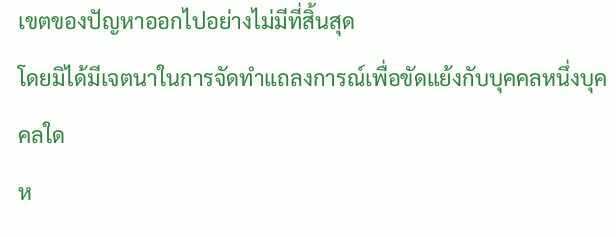เขตของปัญหาออกไปอย่างไม่มีที่สิ้นสุด
โดยมิได้มีเจตนาในการจัดทำแถลงการณ์เพื่อขัดแย้งกับบุคคลหนึ่งบุคคลใด
ห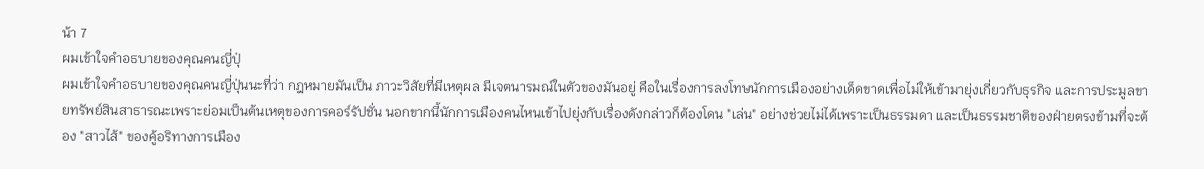น้า 7
ผมเข้าใจคำอธบายของคุณคนญี่ปุ่
ผมเข้าใจคำอธบายของคุณคนญี่ปุ่นนะที่ว่า กฎหมายมันเป็น ภาวะวิสัยที่มีเหตุผล มีเจตนารมณ์ในตัวของมันอยู่ คือในเรื่องการลงโทษนักการเมืองอย่างเด็ดขาดเพื่อไม่ให้เข้ามายุ่งเกี่ยวกับธุรกิจ และการประมูลขายทรัพย์สินสาธารณะเพราะย่อมเป็นต้นเหตุของการคอร์รัปชั่น นอกขากนี้นักการเมืองคนไหนเข้าไปยุ่งกับเรื่องดังกล่าวก็ต้องโดน "เล่น" อย่างช่วยไม่ได้เพราะเป็นธรรมดา และเป็นธรรมชาติของฝ่ายตรงข้ามที่จะต้อง "สาวไส้" ของคู้อริทางการเมือง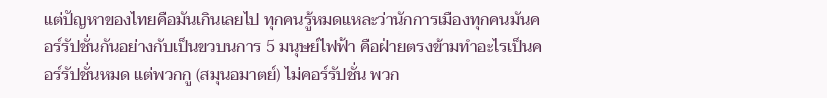แต่ปัญหาของไทยคือมันเกินเลยไป ทุกคนรู้หมดแหละว่านักการเมืองทุกคนมันคอร์รัปชั่นกันอย่างกับเป็นขวบนการ 5 มนุษย์ไฟฟ้า คือฝ่ายตรงข้ามทำอะไรเป็นคอร์รัปชั่นหมด แต่พวกกู (สมุนอมาตย์) ไม่คอร์รัปชั่น พวก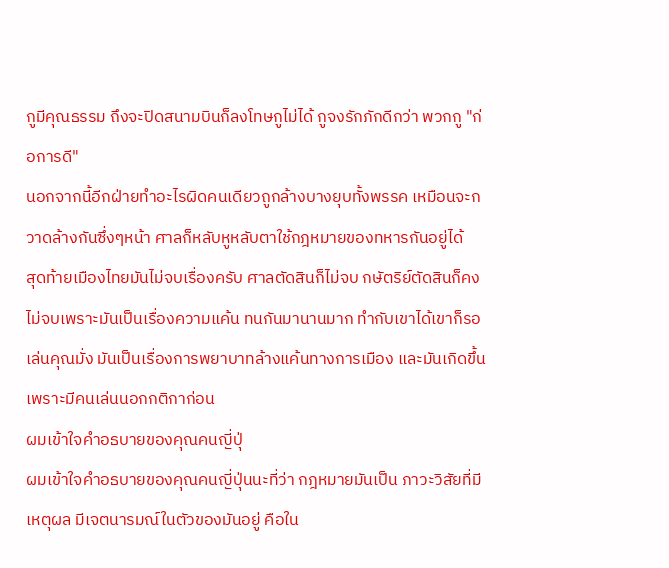กูมีคุณธรรม ถึงจะปิดสนามบินก็ลงโทษกูไม่ได้ กูจงรักภักดีกว่า พวกกู "ก่อการดี"
นอกจากนี้อีกฝ่ายทำอะไรผิดคนเดียวถูกล้างบางยุบทั้งพรรค เหมือนจะกวาดล้างกันซึ่งๆหน้า ศาลก็หลับหูหลับตาใช้กฎหมายของทหารกันอยู่ได้
สุดท้ายเมืองไทยมันไม่จบเรื่องครับ ศาลตัดสินก็ไม่จบ กษัตริย์ตัดสินก็คงไม่จบเพราะมันเป็นเรื่องความแค้น ทนกันมานานมาก ทำกับเขาได้เขาก็รอเล่นคุณมั่ง มันเป็นเรื่องการพยาบาทล้างแค้นทางการเมือง และมันเกิดขึ้นเพราะมีคนเล่นนอกกติกาก่อน
ผมเข้าใจคำอธบายของคุณคนญี่ปุ่
ผมเข้าใจคำอธบายของคุณคนญี่ปุ่นนะที่ว่า กฎหมายมันเป็น ภาวะวิสัยที่มีเหตุผล มีเจตนารมณ์ในตัวของมันอยู่ คือใน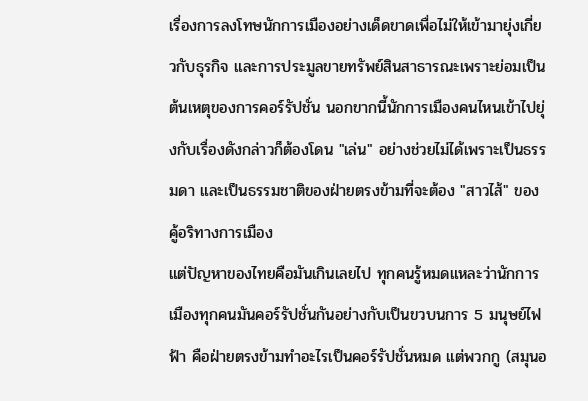เรื่องการลงโทษนักการเมืองอย่างเด็ดขาดเพื่อไม่ให้เข้ามายุ่งเกี่ยวกับธุรกิจ และการประมูลขายทรัพย์สินสาธารณะเพราะย่อมเป็นต้นเหตุของการคอร์รัปชั่น นอกขากนี้นักการเมืองคนไหนเข้าไปยุ่งกับเรื่องดังกล่าวก็ต้องโดน "เล่น" อย่างช่วยไม่ได้เพราะเป็นธรรมดา และเป็นธรรมชาติของฝ่ายตรงข้ามที่จะต้อง "สาวไส้" ของคู้อริทางการเมือง
แต่ปัญหาของไทยคือมันเกินเลยไป ทุกคนรู้หมดแหละว่านักการเมืองทุกคนมันคอร์รัปชั่นกันอย่างกับเป็นขวบนการ 5 มนุษย์ไฟฟ้า คือฝ่ายตรงข้ามทำอะไรเป็นคอร์รัปชั่นหมด แต่พวกกู (สมุนอ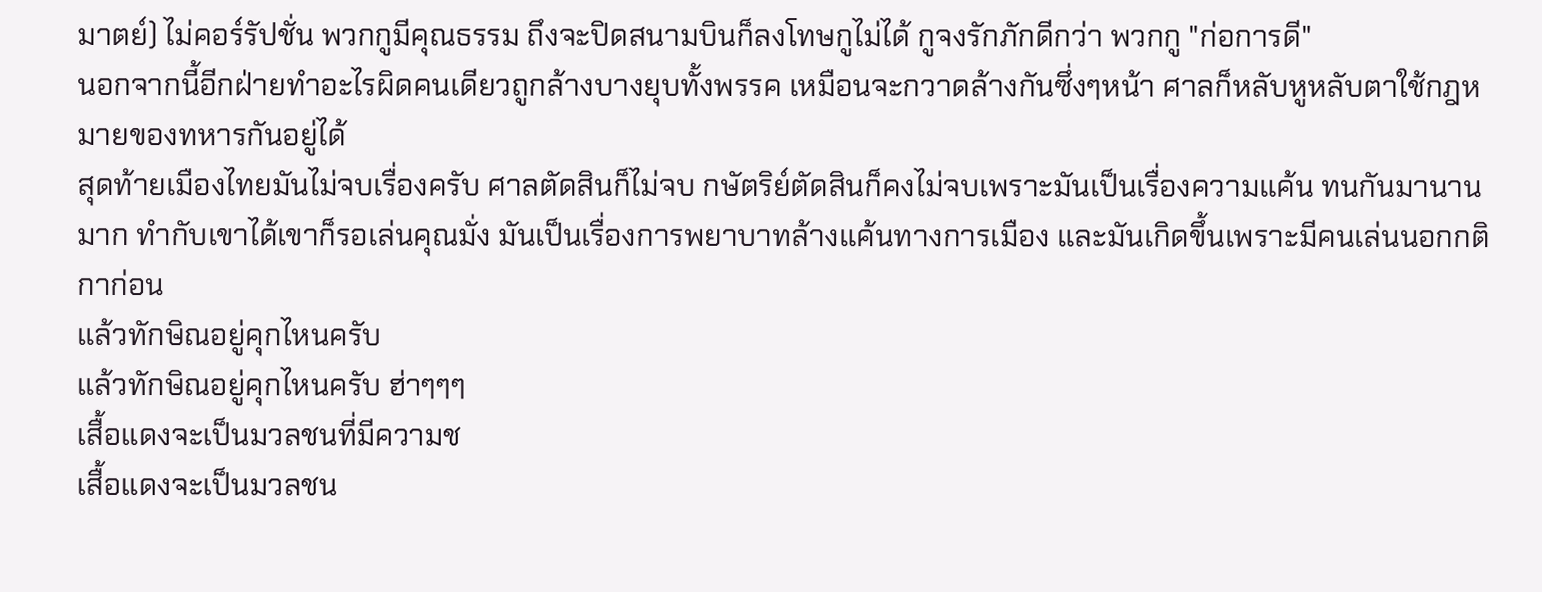มาตย์) ไม่คอร์รัปชั่น พวกกูมีคุณธรรม ถึงจะปิดสนามบินก็ลงโทษกูไม่ได้ กูจงรักภักดีกว่า พวกกู "ก่อการดี"
นอกจากนี้อีกฝ่ายทำอะไรผิดคนเดียวถูกล้างบางยุบทั้งพรรค เหมือนจะกวาดล้างกันซึ่งๆหน้า ศาลก็หลับหูหลับตาใช้กฎหมายของทหารกันอยู่ได้
สุดท้ายเมืองไทยมันไม่จบเรื่องครับ ศาลตัดสินก็ไม่จบ กษัตริย์ตัดสินก็คงไม่จบเพราะมันเป็นเรื่องความแค้น ทนกันมานานมาก ทำกับเขาได้เขาก็รอเล่นคุณมั่ง มันเป็นเรื่องการพยาบาทล้างแค้นทางการเมือง และมันเกิดขึ้นเพราะมีคนเล่นนอกกติกาก่อน
แล้วทักษิณอยู่คุกไหนครับ
แล้วทักษิณอยู่คุกไหนครับ ฮ่าๆๆๆ
เสื้อแดงจะเป็นมวลชนที่มีความช
เสื้อแดงจะเป็นมวลชน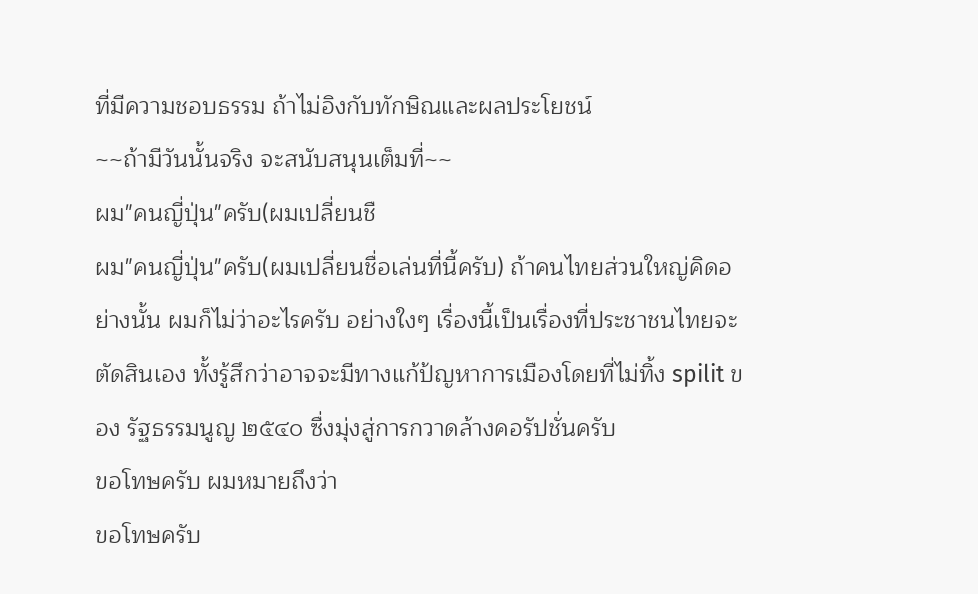ที่มีความชอบธรรม ถ้าไม่อิงกับทักษิณและผลประโยชน์
~~ถ้ามีวันนั้นจริง จะสนับสนุนเต็มที่~~
ผม"คนญี่ปุ่น"ครับ(ผมเปลี่ยนชื
ผม"คนญี่ปุ่น"ครับ(ผมเปลี่ยนชื่อเล่นที่นี้ครับ) ถ้าคนไทยส่วนใหญ่คิดอย่างนั้น ผมก็ไม่ว่าอะไรครับ อย่างใงๆ เรื่องนี้เป็นเรื่องที่ประชาชนไทยจะตัดสินเอง ทั้งรู้สึกว่าอาจจะมีทางแก้ป้ญหาการเมืองโดยที่ไม่ทิ้ง spilit ของ รัฐธรรมนูญ ๒๕๔๐ ซื่งมุ่งสู่การกวาดล้างคอรัปชั่นครับ
ขอโทษครับ ผมหมายถึงว่า
ขอโทษครับ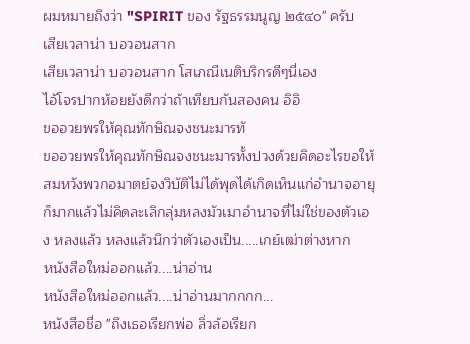ผมหมายถึงว่า "SPIRIT ของ รัฐธรรมนูญ ๒๕๔๐" ครับ
เสียเวลาน่า บอวอนสาก
เสียเวลาน่า บอวอนสาก โสเภณีเนติบริกรดีๆนี่เอง
ไอ้โจรปากห้อยยังดีกว่าถ้าเทียบกันสองคน อิอิ
ขออวยพรให้คุณทักษิณจงชนะมารทั
ขออวยพรให้คุณทักษิณจงชนะมารทั้งปวงด้วยคิดอะไรขอให้สมหวังพวกอมาตย์จงวิบัติไม่ได้พุดได้เกิดเห็นแก่อำนาจอายุก็มากแล้วไม่คิดละเลิกลุ่มหลงมัวเมาอำนาจที่ไม่ใช่ของตัวเอง หลงแล้ว หลงแล้วนึกว่าตัวเองเป็น.....เกย์เฒ่าต่างหาก
หนังสือใหม่ออกแล้ว....น่าอ่าน
หนังสือใหม่ออกแล้ว....น่าอ่านมากกกก...
หนังสือชื่อ "ถึงเธอเรียกพ่อ ลิ่วล้อเรียก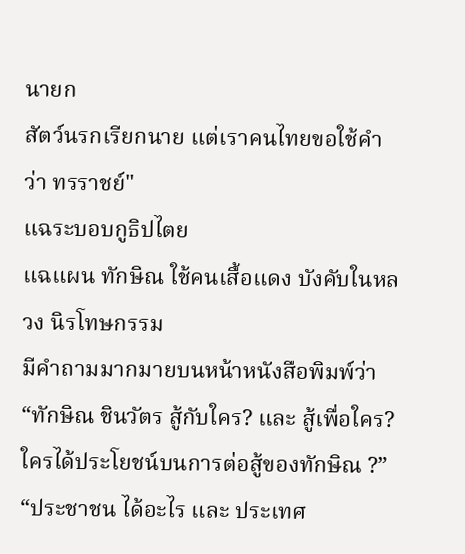นายก
สัตว์นรกเรียกนาย แต่เราคนไทยขอใช้คำว่า ทรราชย์"
แฉระบอบกูธิปไตย
แฉแผน ทักษิณ ใช้คนเสื้อแดง บังคับในหลวง นิรโทษกรรม
มีคำถามมากมายบนหน้าหนังสือพิมพ์ว่า “ทักษิณ ชินวัตร สู้กับใคร? และ สู้เพื่อใคร?
ใครได้ประโยชน์บนการต่อสู้ของทักษิณ ?” “ประชาชน ได้อะไร และ ประเทศ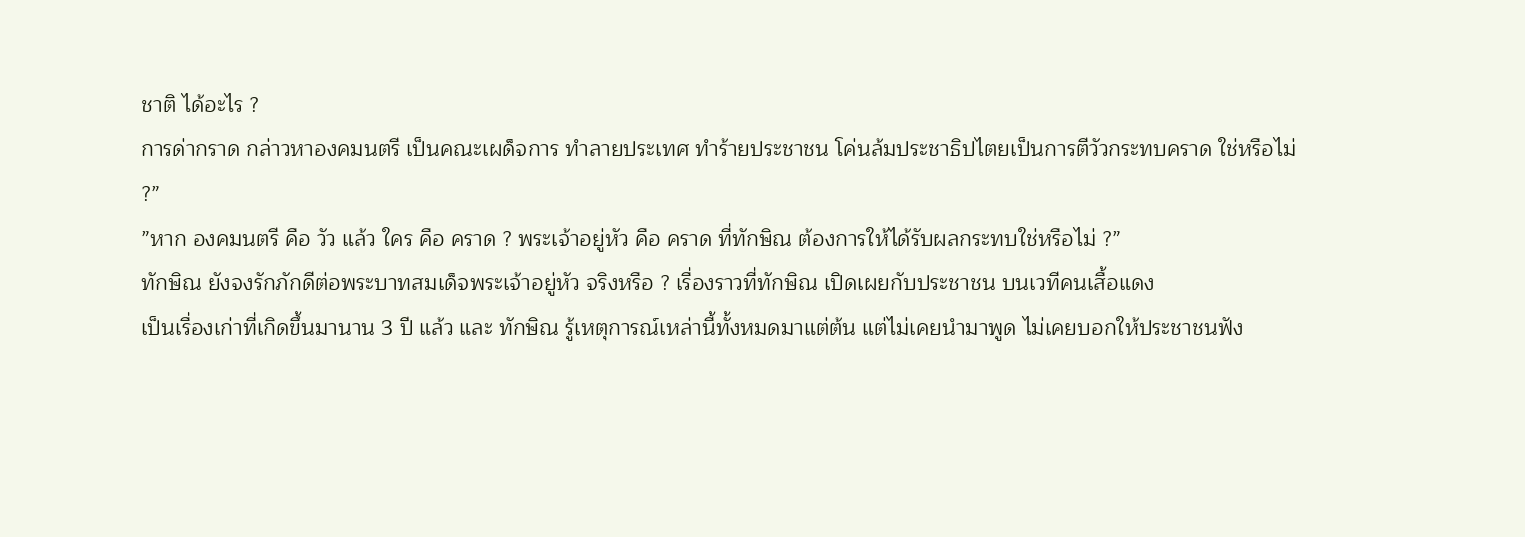ชาติ ได้อะไร ?
การด่ากราด กล่าวหาองคมนตรี เป็นคณะเผด็จการ ทำลายประเทศ ทำร้ายประชาชน โค่นล้มประชาธิปไตยเป็นการตีวัวกระทบคราด ใช่หรือไม่ ?”
”หาก องคมนตรี คือ วัว แล้ว ใคร คือ คราด ? พระเจ้าอยู่หัว คือ คราด ที่ทักษิณ ต้องการให้ได้รับผลกระทบใช่หรือไม่ ?”
ทักษิณ ยังจงรักภักดีต่อพระบาทสมเด็จพระเจ้าอยู่หัว จริงหรือ ? เรื่องราวที่ทักษิณ เปิดเผยกับประชาชน บนเวทีคนเสื้อแดง
เป็นเรื่องเก่าที่เกิดขึ้นมานาน 3 ปี แล้ว และ ทักษิณ รู้เหตุการณ์เหล่านี้ทั้งหมดมาแต่ต้น แต่ไม่เคยนำมาพูด ไม่เคยบอกให้ประชาชนฟัง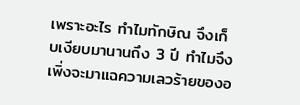เพราะอะไร ทำไมทักษิณ จึงเก็บเงียบมานานถึง 3 ปี ทำไมจึงเพิ่งจะมาแฉความเลวร้ายของอ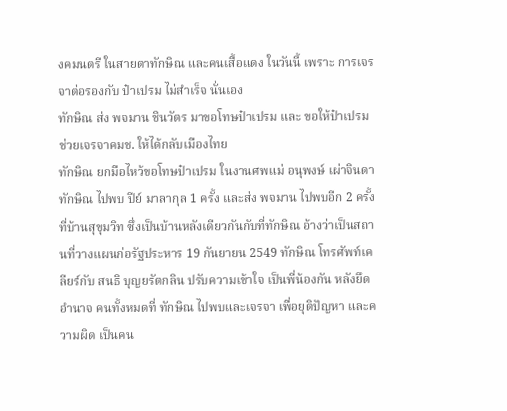งคมนตรี ในสายตาทักษิณ และคนเสื้อแดง ในวันนี้ เพราะ การเจรจาต่อรองกับ ป๋าเปรม ไม่สำเร็จ นั่นเอง
ทักษิณ ส่ง พจมาน ชินวัตร มาขอโทษป๋าเปรม และ ขอให้ป๋าเปรม ช่วยเจรจาคมช. ให้ได้กลับเมืองไทย
ทักษิณ ยกมือไหว้ขอโทษป๋าเปรม ในงานศพแม่ อนุพงษ์ เผ่าจินดา ทักษิณ ไปพบ ปีย์ มาลากุล 1 ครั้ง และส่ง พจมาน ไปพบอีก 2 ครั้ง ที่บ้านสุขุมวิท ซึ่งเป็นบ้านหลังเดียวกันกับที่ทักษิณ อ้างว่าเป็นสถานที่วางแผนก่อรัฐประหาร 19 กันยายน 2549 ทักษิณ โทรศัพท์เคลียร์กับ สนธิ บุญยรัตกลิน ปรับความเข้าใจ เป็นพี่น้องกัน หลังยึดอำนาจ คนทั้งหมดที่ ทักษิณ ไปพบและเจรจา เพื่อยุติปัญหา และความผิด เป็นคน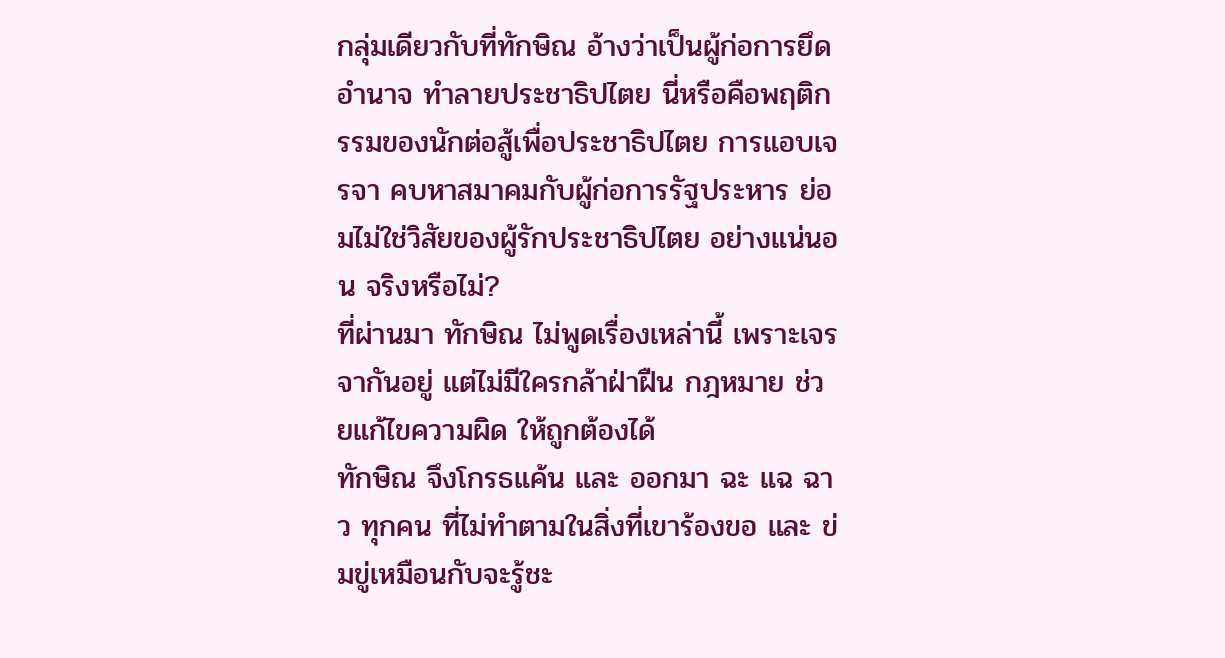กลุ่มเดียวกับที่ทักษิณ อ้างว่าเป็นผู้ก่อการยึดอำนาจ ทำลายประชาธิปไตย นี่หรือคือพฤติกรรมของนักต่อสู้เพื่อประชาธิปไตย การแอบเจรจา คบหาสมาคมกับผู้ก่อการรัฐประหาร ย่อมไม่ใช่วิสัยของผู้รักประชาธิปไตย อย่างแน่นอน จริงหรือไม่?
ที่ผ่านมา ทักษิณ ไม่พูดเรื่องเหล่านี้ เพราะเจรจากันอยู่ แต่ไม่มีใครกล้าฝ่าฝืน กฎหมาย ช่วยแก้ไขความผิด ให้ถูกต้องได้
ทักษิณ จึงโกรธแค้น และ ออกมา ฉะ แฉ ฉาว ทุกคน ที่ไม่ทำตามในสิ่งที่เขาร้องขอ และ ข่มขู่เหมือนกับจะรู้ชะ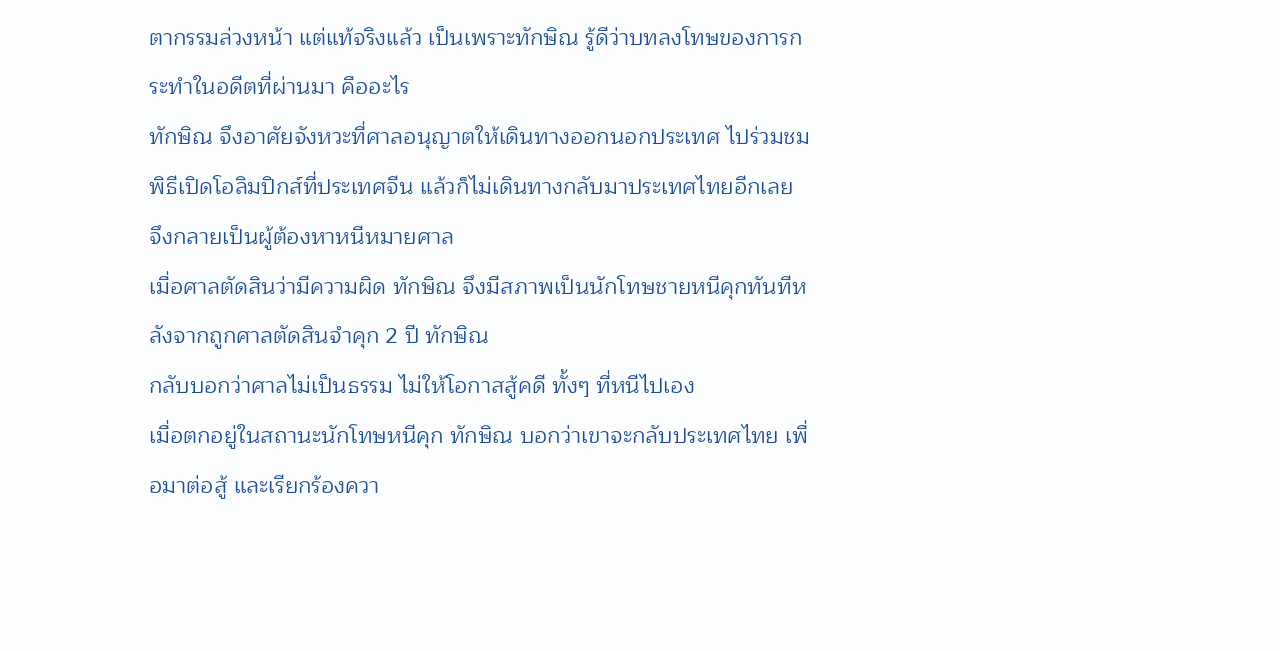ตากรรมล่วงหน้า แต่แท้จริงแล้ว เป็นเพราะทักษิณ รู้ดีว่าบทลงโทษของการกระทำในอดีตที่ผ่านมา คืออะไร
ทักษิณ จึงอาศัยจังหวะที่ศาลอนุญาตให้เดินทางออกนอกประเทศ ไปร่วมชมพิธีเปิดโอลิมปิกส์ที่ประเทศจีน แล้วก็ไม่เดินทางกลับมาประเทศไทยอีกเลย จึงกลายเป็นผู้ต้องหาหนีหมายศาล
เมื่อศาลตัดสินว่ามีความผิด ทักษิณ จึงมีสภาพเป็นนักโทษชายหนีคุกทันทีหลังจากถูกศาลตัดสินจำคุก 2 ปี ทักษิณ
กลับบอกว่าศาลไม่เป็นธรรม ไม่ให้โอกาสสู้คดี ทั้งๆ ที่หนีไปเอง
เมื่อตกอยู่ในสถานะนักโทษหนีคุก ทักษิณ บอกว่าเขาจะกลับประเทศไทย เพื่อมาต่อสู้ และเรียกร้องควา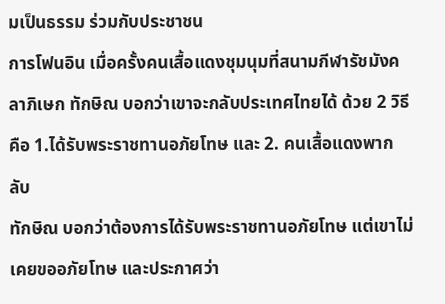มเป็นธรรม ร่วมกับประชาชน
การโฟนอิน เมื่อครั้งคนเสื้อแดงชุมนุมที่สนามกีฬารัชมังคลาภิเษก ทักษิณ บอกว่าเขาจะกลับประเทศไทยได้ ด้วย 2 วิธี คือ 1.ได้รับพระราชทานอภัยโทษ และ 2. คนเสื้อแดงพากลับ
ทักษิณ บอกว่าต้องการได้รับพระราชทานอภัยโทษ แต่เขาไม่เคยขออภัยโทษ และประกาศว่า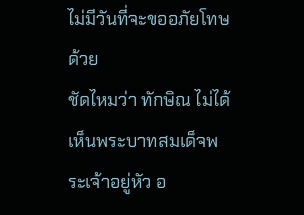ไม่มีวันที่จะขออภัยโทษด้วย
ชัดไหมว่า ทักษิณ ไม่ได้เห็นพระบาทสมเด็จพระเจ้าอยู่หัว อ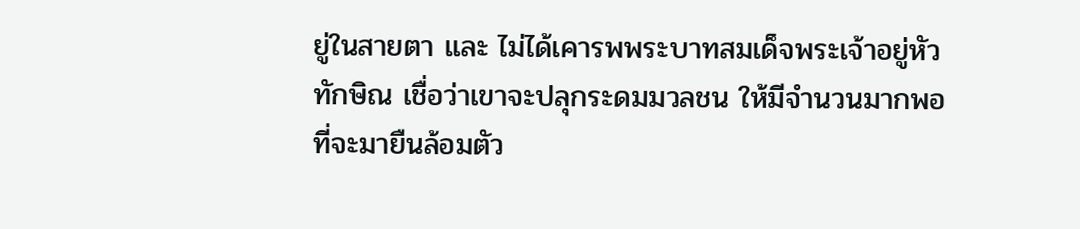ยู่ในสายตา และ ไม่ได้เคารพพระบาทสมเด็จพระเจ้าอยู่หัว
ทักษิณ เชื่อว่าเขาจะปลุกระดมมวลชน ให้มีจำนวนมากพอที่จะมายืนล้อมตัว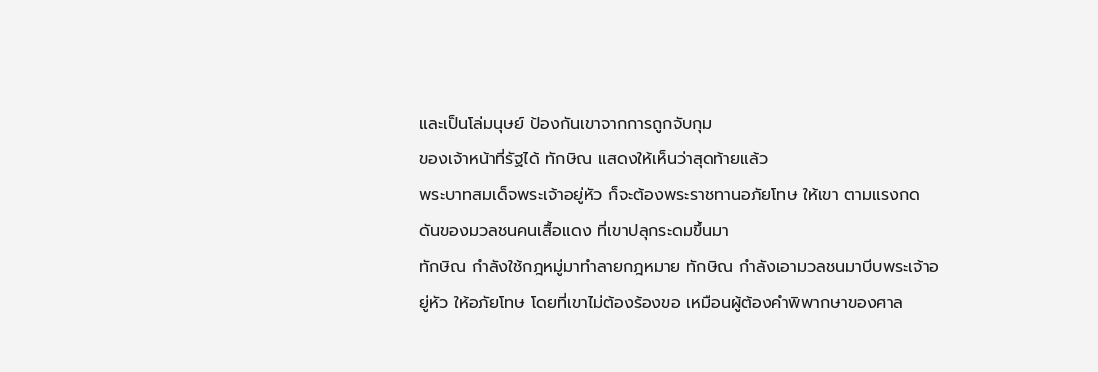และเป็นโล่มนุษย์ ป้องกันเขาจากการถูกจับกุม
ของเจ้าหน้าที่รัฐได้ ทักษิณ แสดงให้เห็นว่าสุดท้ายแล้ว
พระบาทสมเด็จพระเจ้าอยู่หัว ก็จะต้องพระราชทานอภัยโทษ ให้เขา ตามแรงกดดันของมวลชนคนเสื้อแดง ที่เขาปลุกระดมขึ้นมา
ทักษิณ กำลังใช้กฎหมู่มาทำลายกฎหมาย ทักษิณ กำลังเอามวลชนมาบีบพระเจ้าอยู่หัว ให้อภัยโทษ โดยที่เขาไม่ต้องร้องขอ เหมือนผู้ต้องคำพิพากษาของศาล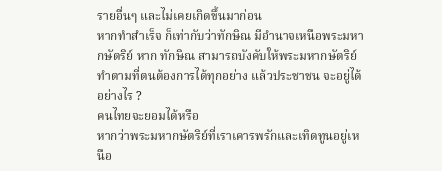รายอื่นๆ และไม่เคยเกิดขึ้นมาก่อน
หากทำสำเร็จ ก็เท่ากับว่าทักษิณ มีอำนาจเหนือพระมหากษัตริย์ หาก ทักษิณ สามารถบังคับให้พระมหากษัตริย์ ทำตามที่ตนต้องการได้ทุกอย่าง แล้วประชาชน จะอยู่ได้อย่างไร ?
คนไทยจะยอมได้หรือ
หากว่าพระมหากษัตริย์ที่เราเคารพรักและเทิดทูนอยู่เหนือ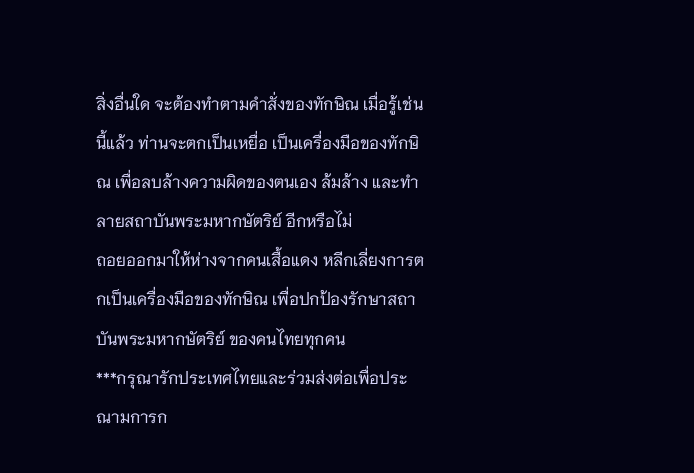สิ่งอื่นใด จะต้องทำตามคำสั่งของทักษิณ เมื่อรู้เช่นนี้แล้ว ท่านจะตกเป็นเหยื่อ เป็นเครื่องมือของทักษิณ เพื่อลบล้างความผิดของตนเอง ล้มล้าง และทำลายสถาบันพระมหากษัตริย์ อีกหรือไม่
ถอยออกมาให้ห่างจากคนเสื้อแดง หลีกเลี่ยงการตกเป็นเครื่องมือของทักษิณ เพื่อปกป้องรักษาสถาบันพระมหากษัตริย์ ของคนไทยทุกคน
***กรุณารักประเทศไทยและร่วมส่งต่อเพื่อประณามการก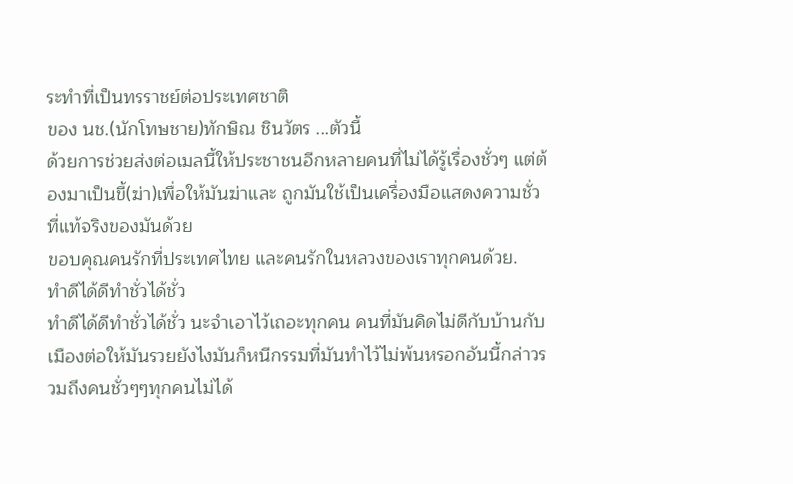ระทำที่เป็นทรราชย์ต่อประเทศชาติ
ของ นช.(นักโทษชาย)ทักษิณ ชินวัตร ...ตัวนี้
ด้วยการช่วยส่งต่อเมลนี้ให้ประชาชนอีกหลายคนที่ไม่ได้รู้เรื่องชั่วๆ แต่ต้องมาเป็นขี้(ฆ่า)เพื่อให้มันฆ่าและ ถูกมันใช้เป็นเครื่องมือแสดงความชั่วที่แท้จริงของมันด้วย
ขอบคุณคนรักที่ประเทศไทย และคนรักในหลวงของเราทุกคนด้วย.
ทำดีได้ดีทำชั่วได้ชั่ว
ทำดีได้ดีทำชั่วได้ชั่ว นะจำเอาไว้เถอะทุกคน คนที่มันคิดไม่ดีกับบ้านกับเมืองต่อให้มันรวยยังไงมันก็หนีกรรมที่มันทำไว้ไม่พ้นหรอกอันนี้กล่าวรวมถึงคนชั่วๆๆทุกคนไม่ได้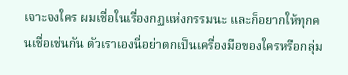เจาะจงใคร ผมเชื่อในเรื่องกฏแห่งกรรมนะ และก็อยากให้ทุกคนเชื่อเช่นกัน ตัวเราเองนี่อย่าตกเป็นเครื่องมือของใครหรือกลุ่ม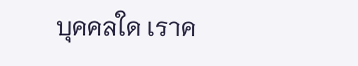บุคคลใด เราค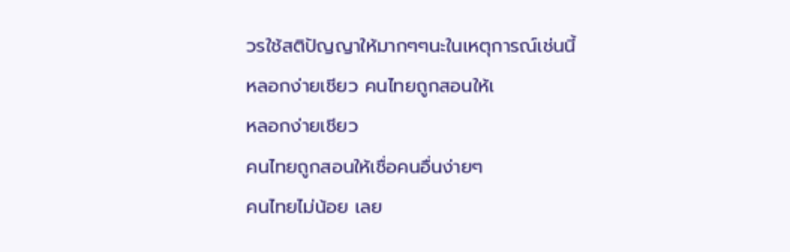วรใช้สติปัญญาให้มากๆๆนะในเหตุการณ์เช่นนี้
หลอกง่ายเชียว คนไทยถูกสอนให้เ
หลอกง่ายเชียว
คนไทยถูกสอนให้เชื่อคนอื่นง่ายๆ
คนไทยไม่น้อย เลย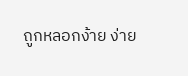ถูกหลอกง้าย ง่าย